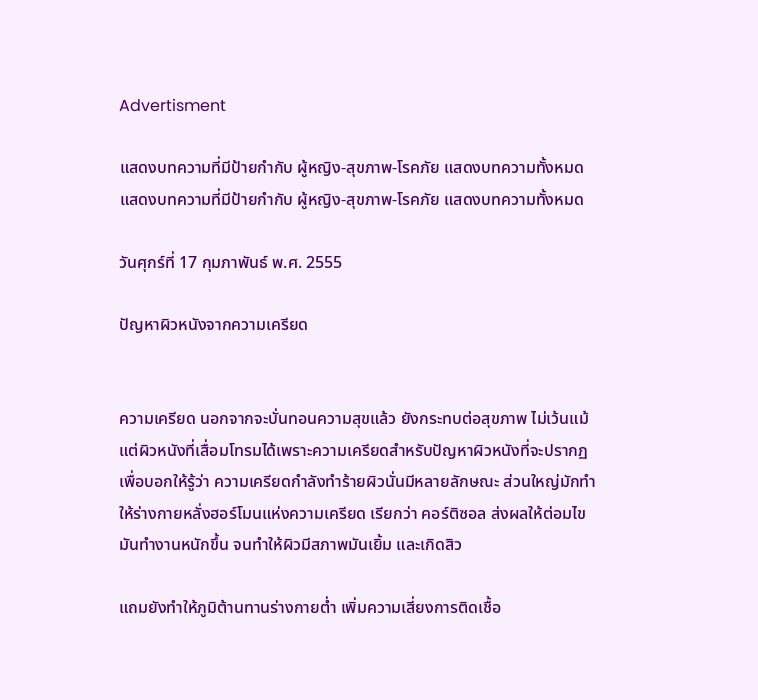Advertisment

แสดงบทความที่มีป้ายกำกับ ผู้หญิง-สุขภาพ-โรคภัย แสดงบทความทั้งหมด
แสดงบทความที่มีป้ายกำกับ ผู้หญิง-สุขภาพ-โรคภัย แสดงบทความทั้งหมด

วันศุกร์ที่ 17 กุมภาพันธ์ พ.ศ. 2555

ปัญหาผิวหนังจากความเครียด


ความเครียด นอกจากจะบั่นทอนความสุขแล้ว ยังกระทบต่อสุขภาพ ไม่เว้นแม้แต่ผิวหนังที่เสื่อมโทรมได้เพราะความเครียดสำหรับปัญหาผิวหนังที่จะปรากฏเพื่อบอกให้รู้ว่า ความเครียดกำลังทำร้ายผิวนั่นมีหลายลักษณะ ส่วนใหญ่มักทำให้ร่างกายหลั่งฮอร์โมนแห่งความเครียด เรียกว่า คอร์ติซอล ส่งผลให้ต่อมไขมันทำงานหนักขึ้น จนทำให้ผิวมีสภาพมันเยิ้ม และเกิดสิว

แถมยังทำให้ภูมิต้านทานร่างกายต่ำ เพิ่มความเสี่ยงการติดเชื้อ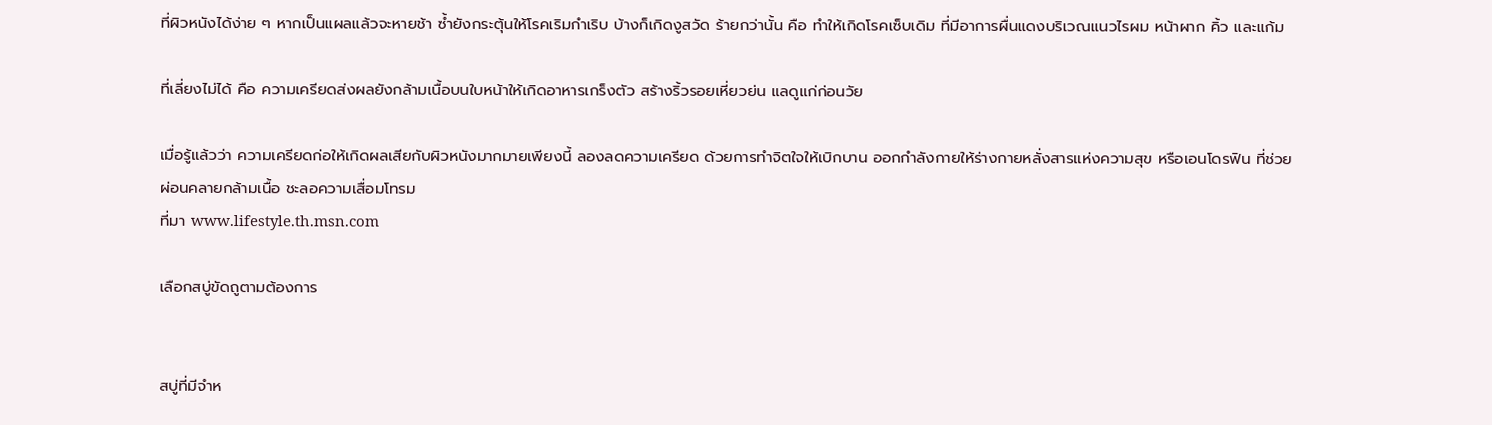ที่ผิวหนังได้ง่าย ๆ หากเป็นแผลแล้วจะหายช้า ซ้ำยังกระตุ้นให้โรคเริมกำเริบ บ้างก็เกิดงูสวัด ร้ายกว่านั้น คือ ทำให้เกิดโรคเซ็บเดิม ที่มีอาการผื่นแดงบริเวณแนวไรผม หน้าผาก คิ้ว และแก้ม

ที่เลี่ยงไม่ได้ คือ ความเครียดส่งผลยังกล้ามเนื้อบนใบหน้าให้เกิดอาหารเกร็งตัว สร้างริ้วรอยเหี่ยวย่น แลดูแก่ก่อนวัย

เมื่อรู้แล้วว่า ความเครียดก่อให้เกิดผลเสียกับผิวหนังมากมายเพียงนี้ ลองลดความเครียด ด้วยการทำจิตใจให้เบิกบาน ออกกำลังกายให้ร่างกายหลั่งสารแห่งความสุข หรือเอนโดรฟิน ที่ช่วยผ่อนคลายกล้ามเนื้อ ชะลอความเสื่อมโทรม
ที่มา www.lifestyle.th.msn.com

เลือกสบู่ขัดถูตามต้องการ


สบู่ที่มีจำห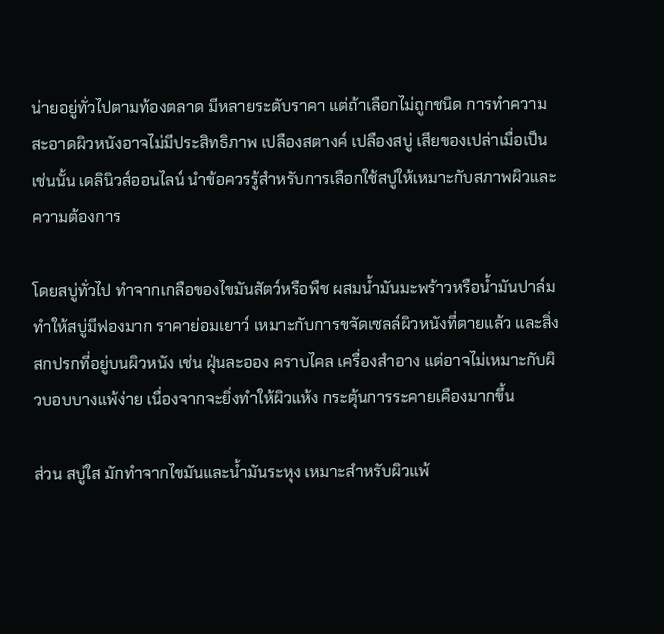น่ายอยู่ทั่วไปตามท้องตลาด มีหลายระดับราคา แต่ถ้าเลือกไม่ถูกชนิด การทำความสะอาดผิวหนังอาจไม่มีประสิทธิภาพ เปลืองสตางค์ เปลืองสบู่ เสียของเปล่าเมื่อเป็นเช่นนั้น เดลินิวส์ออนไลน์ นำข้อควรรู้สำหรับการเลือกใช้สบู่ให้เหมาะกับสภาพผิวและความต้องการ

โดยสบู่ทั่วไป ทำจากเกลือของไขมันสัตว์หรือพืช ผสมน้ำมันมะพร้าวหรือน้ำมันปาล์ม ทำให้สบู่มีฟองมาก ราคาย่อมเยาว์ เหมาะกับการขจัดเซลล์ผิวหนังที่ตายแล้ว และสิ่งสกปรกที่อยู่บนผิวหนัง เช่น ฝุ่นละออง คราบไคล เครื่องสำอาง แต่อาจไม่เหมาะกับผิวบอบบางแพ้ง่าย เนื่องจากจะยิ่งทำให้ผิวแห้ง กระตุ้นการระคายเคืองมากขึ้น

ส่วน สบู่ใส มักทำจากไขมันและน้ำมันระหุง เหมาะสำหรับผิวแพ้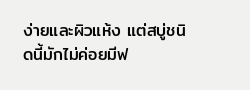ง่ายและผิวแห้ง แต่สบู่ชนิดนี้มักไม่ค่อยมีฟ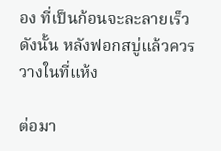อง ที่เป็นก้อนจะละลายเร็ว ดังนั้น หลังฟอกสบู่แล้วควรวางในที่แห้ง

ต่อมา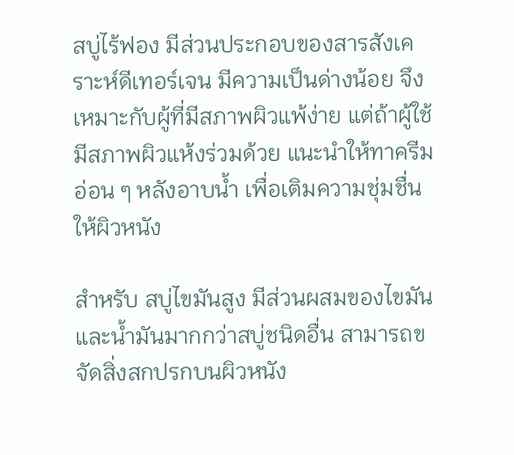สบู่ไร้ฟอง มีส่วนประกอบของสารสังเคราะห์ดีเทอร์เจน มีความเป็นด่างน้อย จึงเหมาะกับผู้ที่มีสภาพผิวแพ้ง่าย แต่ถ้าผู้ใช้มีสภาพผิวแห้งร่วมด้วย แนะนำให้ทาครีมอ่อน ๆ หลังอาบน้ำ เพื่อเติมความชุ่มชื่นให้ผิวหนัง

สำหรับ สบู่ไขมันสูง มีส่วนผสมของไขมันและน้ำมันมากกว่าสบู่ชนิดอื่น สามารถขจัดสิ่งสกปรกบนผิวหนัง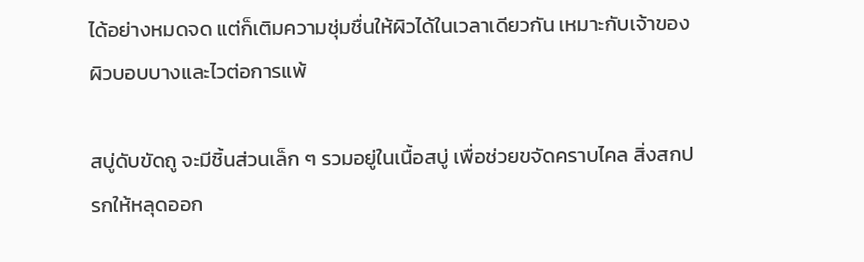ได้อย่างหมดจด แต่ก็เติมความชุ่มชื่นให้ผิวได้ในเวลาเดียวกัน เหมาะกับเจ้าของผิวบอบบางและไวต่อการแพ้

สบู่ดับขัดถู จะมีชิ้นส่วนเล็ก ๆ รวมอยู่ในเนื้อสบู่ เพื่อช่วยขจัดคราบไคล สิ่งสกปรกให้หลุดออก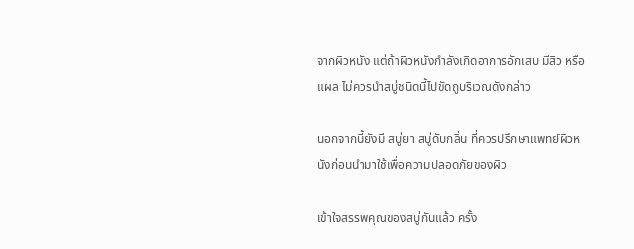จากผิวหนัง แต่ถ้าผิวหนังกำลังเกิดอาการอักเสบ มีสิว หรือแผล ไม่ควรนำสบู่ชนิดนี้ไปขัดถูบริเวณดังกล่าว

นอกจากนี้ยังมี สบู่ยา สบู่ดับกลิ่น ที่ควรปรึกษาแพทย์ผิวหนังก่อนนำมาใช้เพื่อความปลอดภัยของผิว

เข้าใจสรรพคุณของสบู่กันแล้ว ครั้ง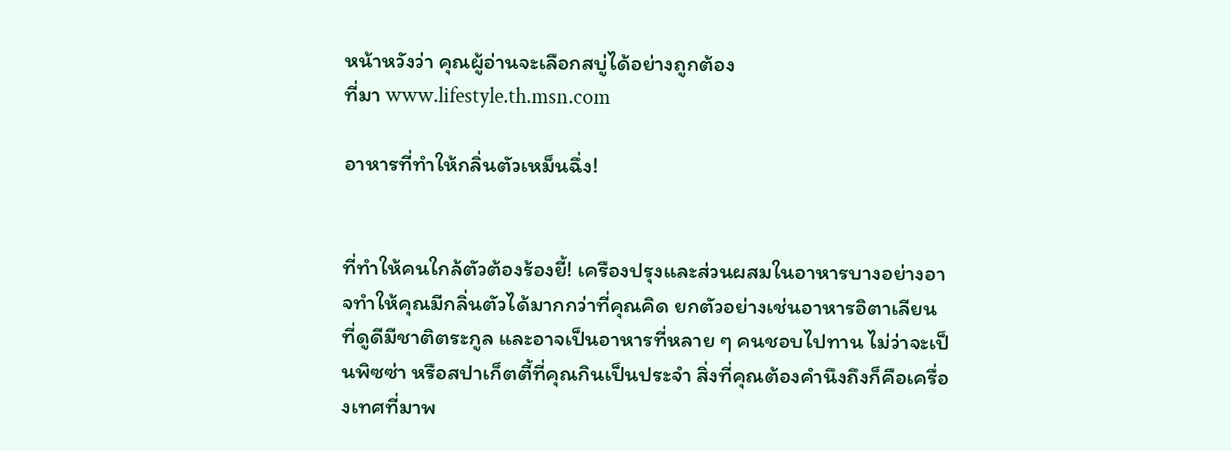หน้าหวังว่า คุณผู้อ่านจะเลือกสบู่ได้อย่างถูกต้อง
ที่มา www.lifestyle.th.msn.com

อาหารที่ทำให้กลิ่นตัวเหม็นฉึ่ง!


ที่ทำให้คนใกล้ตัวต้องร้องยี้! เครืองปรุงและส่วนผสมในอาหารบางอย่างอาจทำให้คุณมีกลิ่นตัวได้มากกว่าที่คุณคิด ยกตัวอย่างเช่นอาหารอิตาเลียน ที่ดูดีมีชาติตระกูล และอาจเป็นอาหารที่หลาย ๆ คนชอบไปทาน ไม่ว่าจะเป็นพิซซ่า หรือสปาเก็ตตี้ที่คุณกินเป็นประจำ สิ่งที่คุณต้องคำนึงถึงก็คือเครื่องเทศที่มาพ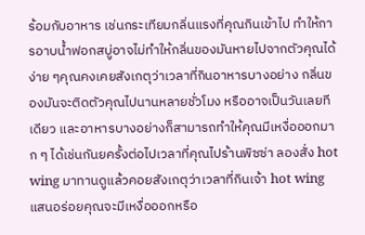ร้อมกับอาหาร เช่นกระเทียมกลิ่นแรงที่คุณกินเข้าไป ทำให้การอาบน้ำฟอกสบู่อาจไม่ทำให้กลิ่นของมันหายไปจากตัวคุณได้ง่าย ๆคุณคงเคยสังเกตุว่าเวลาที่กินอาหารบางอย่าง กลิ่นของมันจะติดตัวคุณไปนานหลายชั่วโมง หรืออาจเป็นวันเลยทีเดียว และอาหารบางอย่างก็สามารถทำให้คุณมีเหงื่อออกมาก ๆ ได้เช่นกันยครั้งต่อไปเวลาที่คุณไปร้านพิซซ่า ลองสั่ง hot wing มาทานดูแล้วคอยสังเกตุว่าเวลาที่กินเจ้า hot wing แสนอร่อยคุณจะมีเหงื่อออกหรือ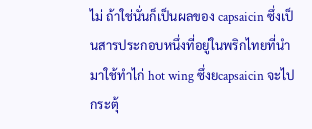ไม่ ถ้าใช่นั่นก็เป็นผลของ capsaicin ซึ่งเป็นสารประกอบหนึ่งที่อยู่ในพริกไทยที่นำมาใช้ทำไก่ hot wing ซึ่งยcapsaicin จะไปกระตุ้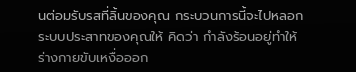นต่อมรับรสที่ลิ้นของคุณ กระบวนการนี้จะไปหลอกระบบประสาทของคุณให้ คิดว่า กำลังร้อนอยู่ทำให้ร่างกายขับเหงื่อออก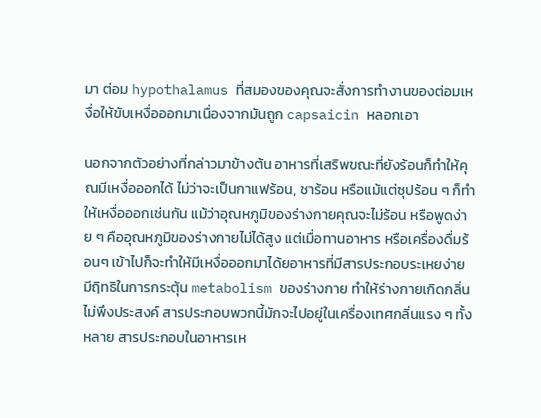มา ต่อม hypothalamus ที่สมองของคุณจะสั่งการทำงานของต่อมเหงื่อให้ขับเหงื่อออกมาเนื่องจากมันถูก capsaicin หลอกเอา

นอกจากตัวอย่างที่กล่าวมาข้างต้น อาหารที่เสริพขณะที่ยังร้อนก็ทำให้คุณมีเหงื่อออกได้ ไม่ว่าจะเป็นกาแฟร้อน, ชาร้อน หรือแม้แต่ซุปร้อน ๆ ก็ทำให้เหงื่อออกเช่นกัน แม้ว่าอุณหภูมิของร่างกายคุณจะไม่ร้อน หรือพูดง่าย ๆ คืออุณหภูมิของร่างกายไม่ได้สูง แต่เมื่อทานอาหาร หรือเครื่องดื่มร้อนๆ เข้าไปก็จะทำให้มีเหงื่อออกมาได้ยอาหารที่มีสารประกอบระเหยง่าย มีฤิทธิในการกระตุ้น metabolism ของร่างกาย ทำให้ร่างกายเกิดกลิ่นไม่พึงประสงค์ สารประกอบพวกนี้มักจะไปอยู่ในเครื่องเทศกลิ่นแรง ๆ ทั้งหลาย สารประกอบในอาหารเห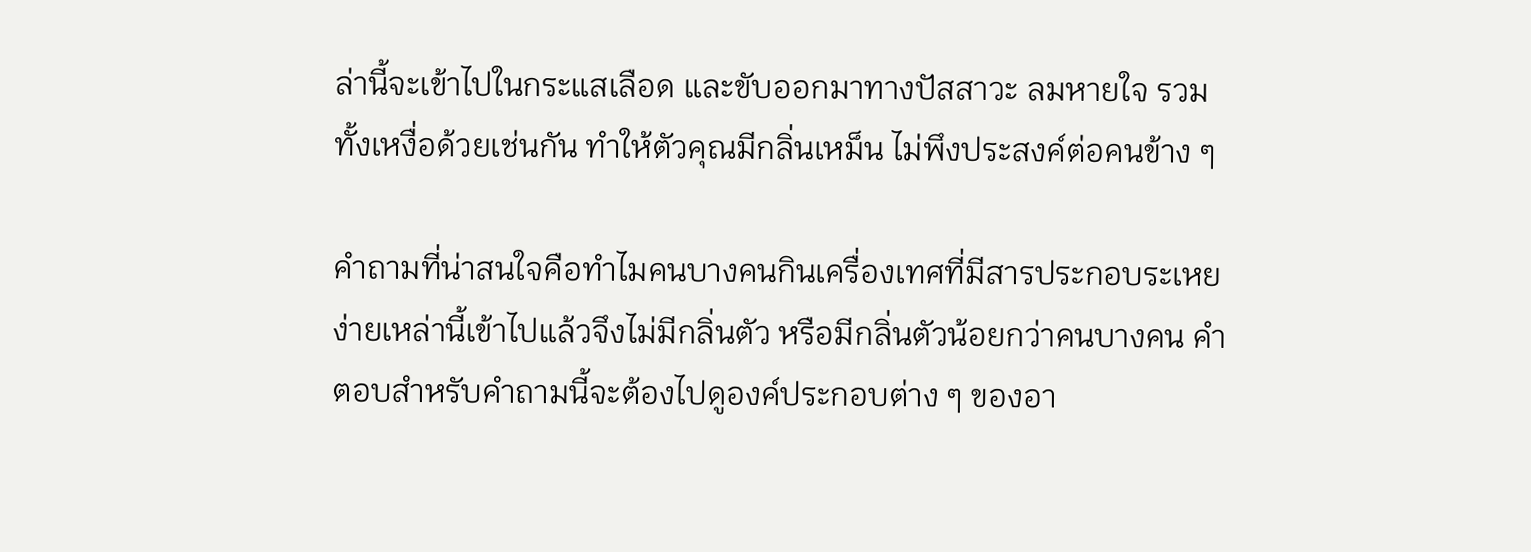ล่านี้จะเข้าไปในกระแสเลือด และขับออกมาทางปัสสาวะ ลมหายใจ รวมทั้งเหงื่อด้วยเช่นกัน ทำให้ตัวคุณมีกลิ่นเหม็น ไม่พึงประสงค์ต่อคนข้าง ๆ

คำถามที่น่าสนใจคือทำไมคนบางคนกินเครื่องเทศที่มีสารประกอบระเหยง่ายเหล่านี้เข้าไปแล้วจึงไม่มีกลิ่นตัว หรือมีกลิ่นตัวน้อยกว่าคนบางคน คำตอบสำหรับคำถามนี้จะต้องไปดูองค์ประกอบต่าง ๆ ของอา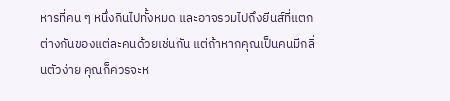หารที่คน ๆ หนึ่งกินไปทั้งหมด และอาจรวมไปถึงยีนส์ที่แตกต่างกันของแต่ละคนด้วยเช่นกัน แต่ถ้าหากคุณเป็นคนมีกลิ่นตัวง่าย คุณก็ควรจะห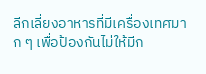ลีกเลี่ยงอาหารที่มีเครื่องเทศมาก ๆ เพื่อป้องกันไม่ให้มีก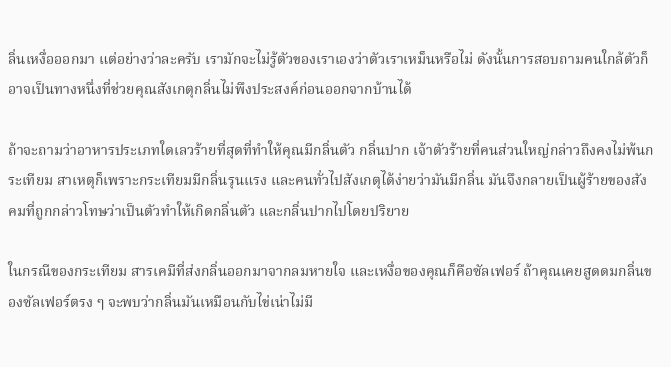ลิ่นเหงื่อออกมา แต่อย่างว่าละครับ เรามักจะไม่รู้ตัวของเราเองว่าตัวเราเหม็นหรือไม่ ดังนั้นการสอบถามคนใกล้ตัวก็อาจเป็นทางหนึ่งที่ช่วยคุณสังเกตุกลิ่นไม่พึงประสงค์ก่อนออกจากบ้านได้

ถ้าจะถามว่าอาหารประเภทใดเลวร้ายที่สุดที่ทำให้คุณมีกลิ่นตัว กลิ่นปาก เจ้าตัวร้ายที่คนส่วนใหญ่กล่าวถึงคงไม่พ้นกระเทียม สาเหตุก็เพราะกระเทียมมีกลิ่นรุนแรง และคนทั่วไปสังเกตุได้ง่ายว่ามันมีกลิ่น มันจึงกลายเป็นผู้ร้ายของสังคมที่ถูกกล่าวโทษว่าเป็นตัวทำให้เกิดกลิ่นตัว และกลิ่นปากไปโดยปริยาย

ในกรณีของกระเทียม สารเคมีที่ส่งกลิ่นออกมาจากลมหายใจ และเหงื่อของคุณก็คือซัลเฟอร์ ถ้าคุณเคยสูดดมกลิ่นของซัลเฟอร์ตรง ๆ จะพบว่ากลิ่นมันเหมือนกับไข่เน่าไม่มี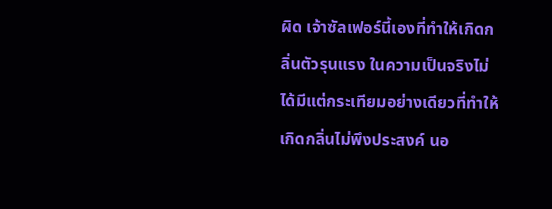ผิด เจ้าซัลเฟอร์นี้เองที่ทำให้เกิดกลิ่นตัวรุนแรง ในความเป็นจริงไม่ได้มีแต่กระเทียมอย่างเดียวที่ทำให้เกิดกลิ่นไม่พึงประสงค์ นอ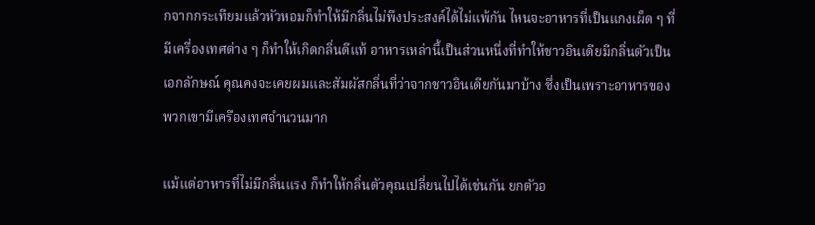กจากกระเทียมแล้วหัวหอมก็ทำให้มีกลิ่นไม่พึงประสงค์ได้ไม่แพ้กัน ไหนจะอาหารที่เป็นแกงเผ็ด ๆ ที่มีเครื่องเทศต่าง ๆ ก็ทำให้เกิดกลิ่นดีแท้ อาหารเหล่านี้เป็นส่วนหนึ่งที่ทำให้ชาวอินเดียมีกลิ่นตัวเป็นเอกลักษณ์ คุณคงจะเคยผมและสัมผัสกลิ่นที่ว่าจากชาวอินเดียกันมาบ้าง ซึ่งเป็นเพราะอาหารของพวกเขามีเครืองเทศจำนวนมาก

แม้แต่อาหารที่ไม่มีกลิ่นแรง ก็ทำให้กลิ่นตัวคุณเปลี่ยนไปได้เช่นกัน ยกตัวอ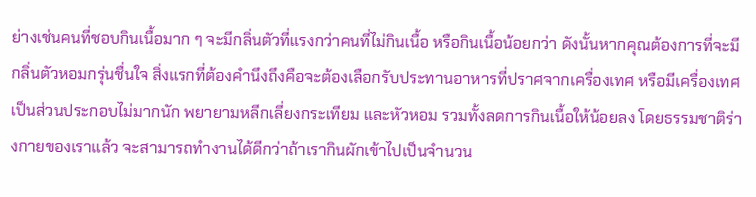ย่างเช่นคนที่ชอบกินเนื้อมาก ๆ จะมีกลิ่นตัวที่แรงกว่าคนที่ไม่กินเนื้อ หรือกินเนื้อน้อยกว่า ดังนั้นหากคุณต้องการที่จะมีกลิ่นตัวหอมกรุ่นชื่นใจ สิ่งแรกที่ต้องคำนึงถึงคือจะต้องเลือกรับประทานอาหารที่ปราศจากเครื่องเทศ หรือมีเครื่องเทศเป็นส่วนประกอบไม่มากนัก พยายามหลีกเลี่ยงกระเทียม และหัวหอม รวมทั้งลดการกินเนื้อให้น้อยลง โดยธรรมชาติร่างกายของเราแล้ว จะสามารถทำงานได้ดีกว่าถ้าเรากินผักเข้าไปเป็นจำนวน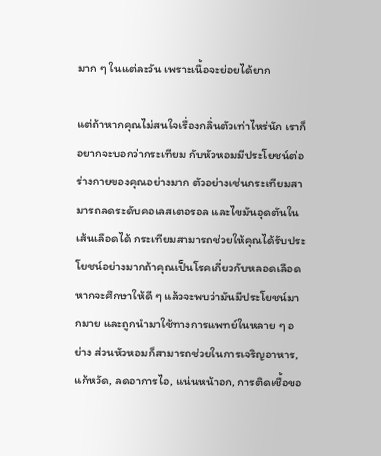มาก ๆ ในแต่ละวัน เพราะเนื้อจะย่อยได้ยาก

แต่ถ้าหากคุณไม่สนใจเรื่องกลิ่นตัวเท่าไหร่นัก เราก็อยากจะบอกว่ากระเทียม กับหัวหอมมีประโยชน์ต่อร่างกายของคุณอย่างมาก ตัวอย่างเช่นกระเทียมสามารถลดระดับคอเลสเตอรอล และไขมันอุดตันในเส้นเลือดได้ กระเทียมสามารถช่วยให้คุณได้รับประโยชน์อย่างมากถ้าคุณเป็นโรคเกี่ยวกับหลอดเลือด หากจะศึกษาให้ดี ๆ แล้วจะพบว่ามันมีประโยชน์มากมาย และถูกนำมาใช้ทางการแพทย์ในหลาย ๆ อย่าง ส่วนหัวหอมก็สามารถช่วยในการเจริญอาหาร, แก้หวัด, ลดอาการไอ, แน่นหน้าอก, การติดเชื้อขอ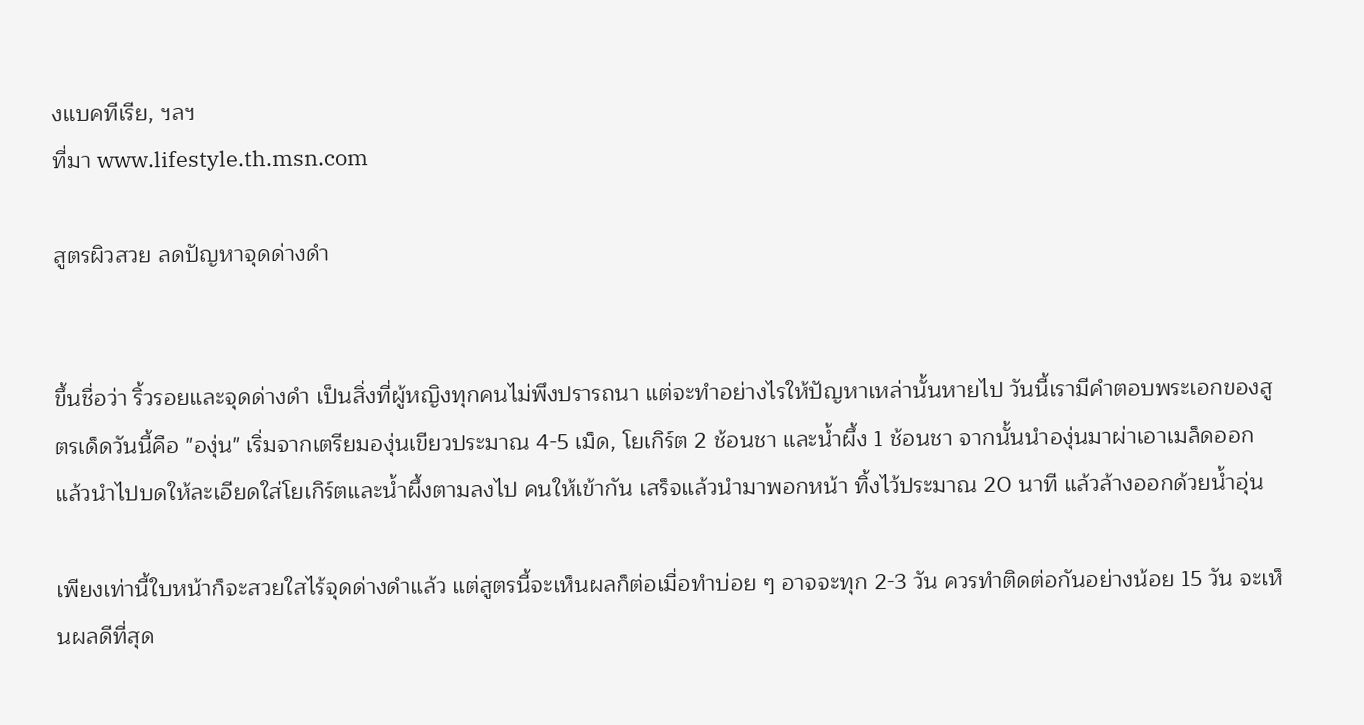งแบคทีเรีย, ฯลฯ
ที่มา www.lifestyle.th.msn.com

สูตรผิวสวย ลดปัญหาจุดด่างดำ


ขึ้นชื่อว่า ริ้วรอยและจุดด่างดำ เป็นสิ่งที่ผู้หญิงทุกคนไม่พึงปรารถนา แต่จะทำอย่างไรให้ปัญหาเหล่านั้นหายไป วันนี้เรามีคำตอบพระเอกของสูตรเด็ดวันนี้คือ "องุ่น" เริ่มจากเตรียมองุ่นเขียวประมาณ 4-5 เม็ด, โยเกิร์ต 2 ช้อนชา และน้ำผึ้ง 1 ช้อนชา จากนั้นนำองุ่นมาผ่าเอาเมล็ดออก แล้วนำไปบดให้ละเอียดใส่โยเกิร์ตและน้ำผึ้งตามลงไป คนให้เข้ากัน เสร็จแล้วนำมาพอกหน้า ทิ้งไว้ประมาณ 20 นาที แล้วล้างออกด้วยน้ำอุ่น

เพียงเท่านี้ใบหน้าก็จะสวยใสไร้จุดด่างดำแล้ว แต่สูตรนี้จะเห็นผลก็ต่อเมื่อทำบ่อย ๆ อาจจะทุก 2-3 วัน ควรทำติดต่อกันอย่างน้อย 15 วัน จะเห็นผลดีที่สุด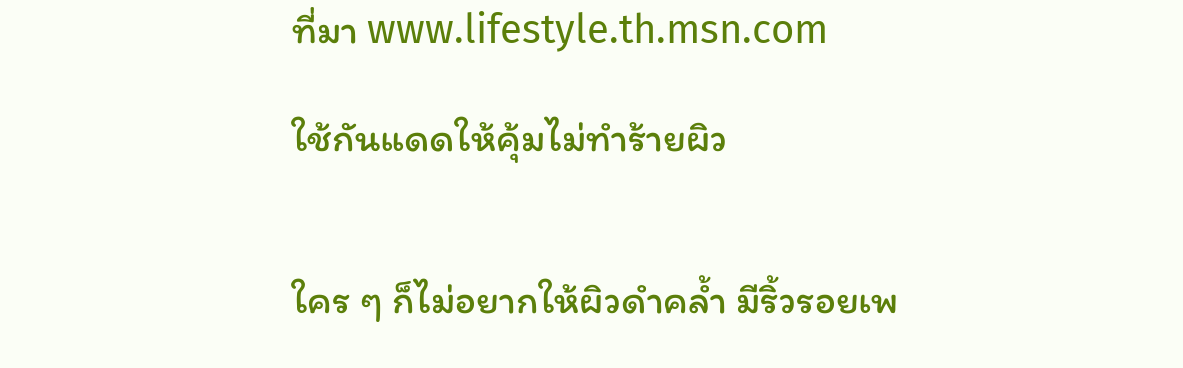ที่มา www.lifestyle.th.msn.com

ใช้กันแดดให้คุ้มไม่ทำร้ายผิว


ใคร ๆ ก็ไม่อยากให้ผิวดำคล้ำ มีริ้วรอยเพ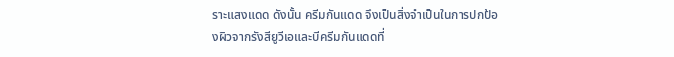ราะแสงแดด ดังนั้น ครีมกันแดด จึงเป็นสิ่งจำเป็นในการปกป้องผิวจากรังสียูวีเอและบีครีมกันแดดที่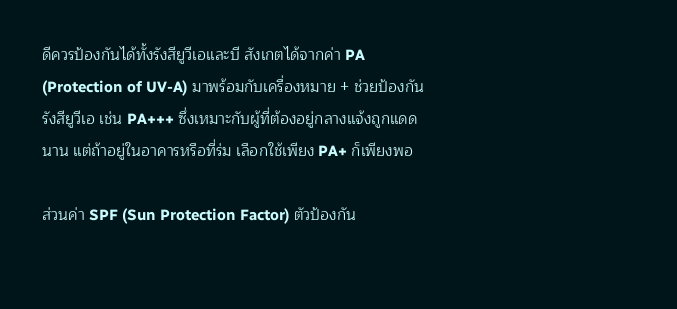ดีควรป้องกันได้ทั้งรังสียูวีเอและบี สังเกตได้จากค่า PA (Protection of UV-A) มาพร้อมกับเครื่องหมาย + ช่วยป้องกันรังสียูวีเอ เช่น PA+++ ซึ่งเหมาะกับผู้ที่ต้องอยู่กลางแจ้งถูกแดดนาน แต่ถ้าอยู่ในอาคารหรือที่ร่ม เลือกใช้เพียง PA+ ก็เพียงพอ

ส่วนค่า SPF (Sun Protection Factor) ตัวป้องกัน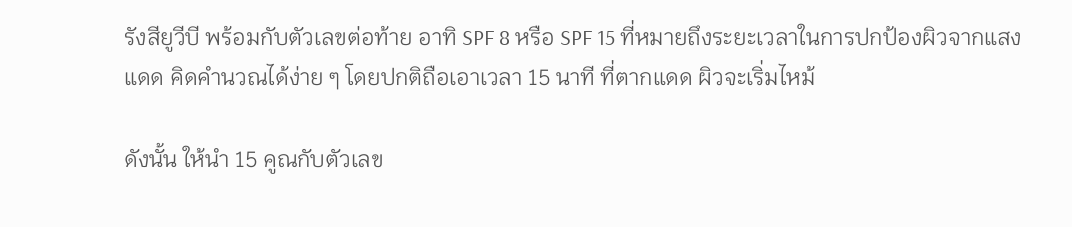รังสียูวีบี พร้อมกับตัวเลขต่อท้าย อาทิ SPF 8 หรือ SPF 15 ที่หมายถึงระยะเวลาในการปกป้องผิวจากแสงแดด คิดคำนวณได้ง่าย ๆ โดยปกติถือเอาเวลา 15 นาที ที่ตากแดด ผิวจะเริ่มไหม้

ดังนั้น ให้นำ 15 คูณกับตัวเลข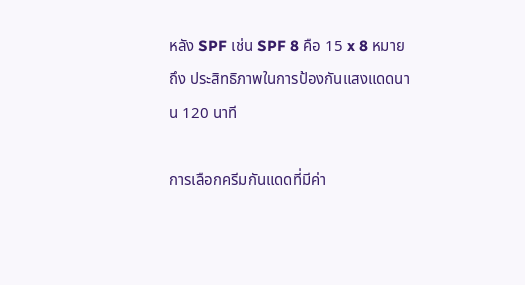หลัง SPF เช่น SPF 8 คือ 15 x 8 หมายถึง ประสิทธิภาพในการป้องกันแสงแดดนาน 120 นาที

การเลือกครีมกันแดดที่มีค่า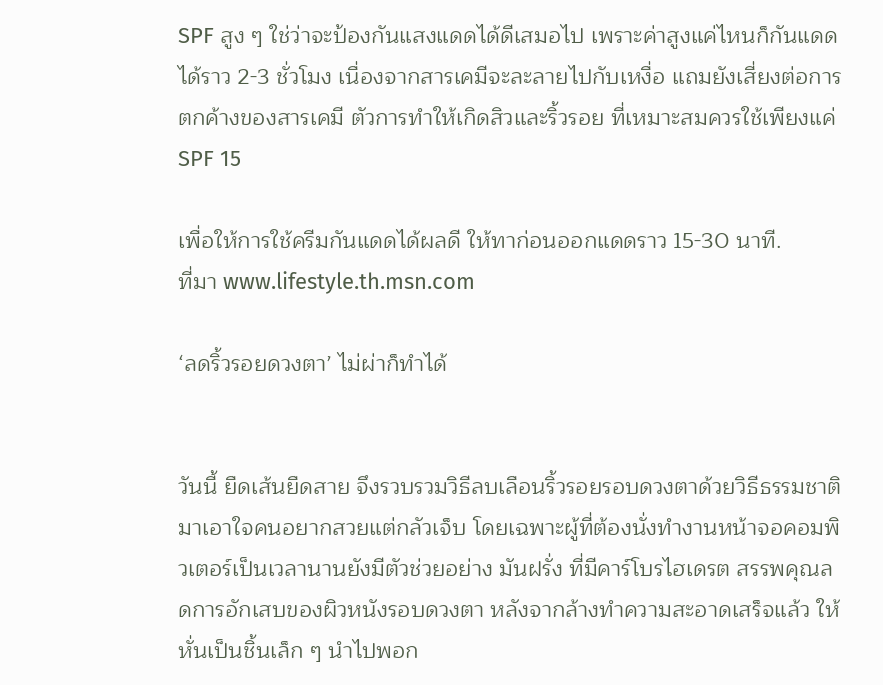SPF สูง ๆ ใช่ว่าจะป้องกันแสงแดดได้ดีเสมอไป เพราะค่าสูงแค่ไหนก็กันแดดได้ราว 2-3 ชั่วโมง เนื่องจากสารเคมีจะละลายไปกับเหงื่อ แถมยังเสี่ยงต่อการตกค้างของสารเคมี ตัวการทำให้เกิดสิวและริ้วรอย ที่เหมาะสมควรใช้เพียงแค่ SPF 15

เพื่อให้การใช้ครีมกันแดดได้ผลดี ให้ทาก่อนออกแดดราว 15-30 นาที.
ที่มา www.lifestyle.th.msn.com

‘ลดริ้วรอยดวงตา’ ไม่ผ่าก็ทำได้


วันนี้ ยืดเส้นยืดสาย จึงรวบรวมวิธีลบเลือนริ้วรอยรอบดวงตาด้วยวิธีธรรมชาติมาเอาใจคนอยากสวยแต่กลัวเจ็บ โดยเฉพาะผู้ที่ต้องนั่งทำงานหน้าจอคอมพิวเตอร์เป็นเวลานานยังมีตัวช่วยอย่าง มันฝรั่ง ที่มีคาร์โบรไฮเดรต สรรพคุณลดการอักเสบของผิวหนังรอบดวงตา หลังจากล้างทำความสะอาดเสร็จแล้ว ให้หั่นเป็นชิ้นเล็ก ๆ นำไปพอก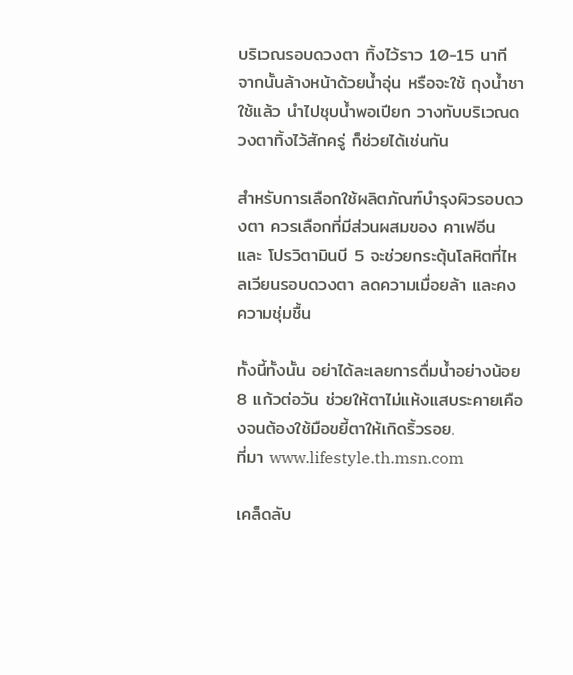บริเวณรอบดวงตา ทิ้งไว้ราว 10-15 นาที จากนั้นล้างหน้าด้วยน้ำอุ่น หรือจะใช้ ถุงน้ำชาใช้แล้ว นำไปชุบน้ำพอเปียก วางทับบริเวณดวงตาทิ้งไว้สักครู่ ก็ช่วยได้เช่นกัน

สำหรับการเลือกใช้ผลิตภัณฑ์บำรุงผิวรอบดวงตา ควรเลือกที่มีส่วนผสมของ คาเฟอีน และ โปรวิตามินบี 5 จะช่วยกระตุ้นโลหิตที่ไหลเวียนรอบดวงตา ลดความเมื่อยล้า และคงความชุ่มชื้น

ทั้งนี้ทั้งนั้น อย่าได้ละเลยการดื่มน้ำอย่างน้อย 8 แก้วต่อวัน ช่วยให้ตาไม่แห้งแสบระคายเคืองจนต้องใช้มือขยี้ตาให้เกิดริ้วรอย.
ที่มา www.lifestyle.th.msn.com

เคล็ดลับ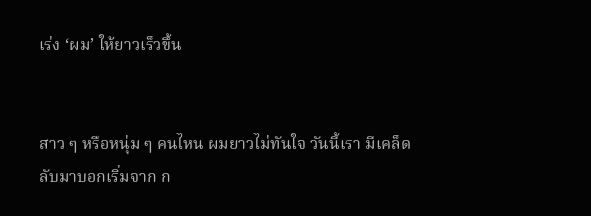เร่ง ‘ผม’ ให้ยาวเร็วขึ้น


สาว ๆ หรือหนุ่ม ๆ คนไหน ผมยาวไม่ทันใจ วันนี้เรา มีเคล็ดลับมาบอกเริ่มจาก ก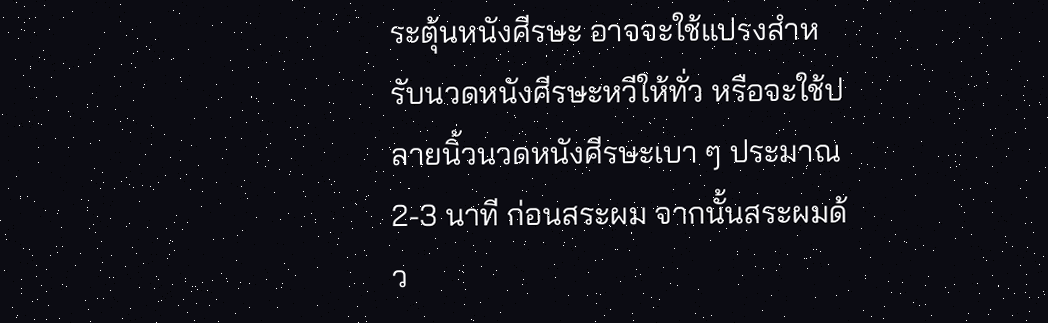ระตุ้นหนังศีรษะ อาจจะใช้แปรงสำหรับนวดหนังศีรษะหวีให้ทั่ว หรือจะใช้ปลายนิ้วนวดหนังศีรษะเบา ๆ ประมาณ 2-3 นาที ก่อนสระผม จากนั้นสระผมด้ว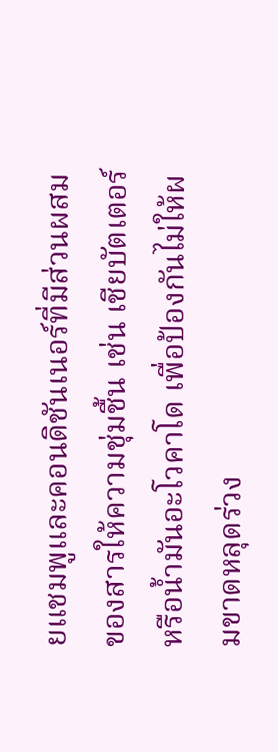ยแชมพูและคอนดิชันเนอร์ที่มีส่วนผสมของสารให้ความชุ่มชื้น เช่น เชียบัตเตอร์ หรือน้ำมันอะโวคาโด เพื่อป้องกันไม่ให้ผมขาดหลุดร่วง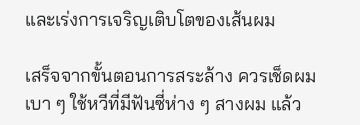และเร่งการเจริญเติบโตของเส้นผม

เสร็จจากขั้นตอนการสระล้าง ควรเช็ดผมเบา ๆ ใช้หวีที่มีฟันซี่ห่าง ๆ สางผม แล้ว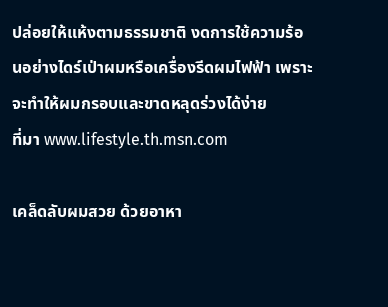ปล่อยให้แห้งตามธรรมชาติ งดการใช้ความร้อนอย่างไดร์เป่าผมหรือเครื่องรีดผมไฟฟ้า เพราะจะทำให้ผมกรอบและขาดหลุดร่วงได้ง่าย
ที่มา www.lifestyle.th.msn.com

เคล็ดลับผมสวย ด้วยอาหา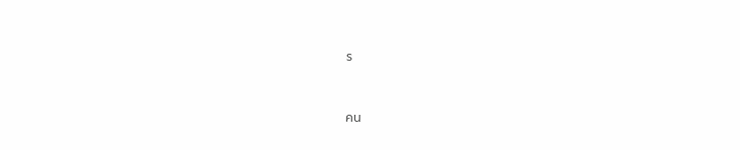ร


คน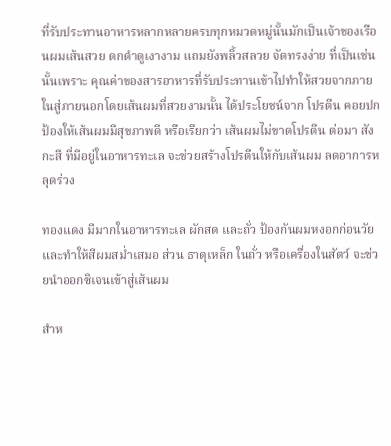ที่รับประทานอาหารหลากหลายครบทุกหมวดหมู่นั้นมักเป็นเจ้าของเรือนผมเส้นสวย ดกดำดูเงางาม แถมยังพลิ้วสลวย จัดทรงง่าย ที่เป็นเช่นนั้นเพราะ คุณค่าของสารอาหารที่รับประทานเข้าไปทำให้สวยจากภายในสู่ภายนอกโดยเส้นผมที่สวยงามนั้น ได้ประโยชน์จาก โปรตีน คอยปกป้องให้เส้นผมมีสุขภาพดี หรือเรียกว่า เส้นผมไม่ขาดโปรตีน ต่อมา สังกะสี ที่มีอยู่ในอาหารทะเล จะช่วยสร้างโปรตีนให้กับเส้นผม ลดอาการหลุดร่วง

ทองแดง มีมากในอาหารทะเล ผักสด และถั่ว ป้องกันผมหงอกก่อนวัย และทำให้สีผมสม่ำเสมอ ส่วน ธาตุเหล็ก ในถั่ว หรือเครื่องในสัตว์ จะช่วยนำออกซิเจนเข้าสู่เส้นผม

สำห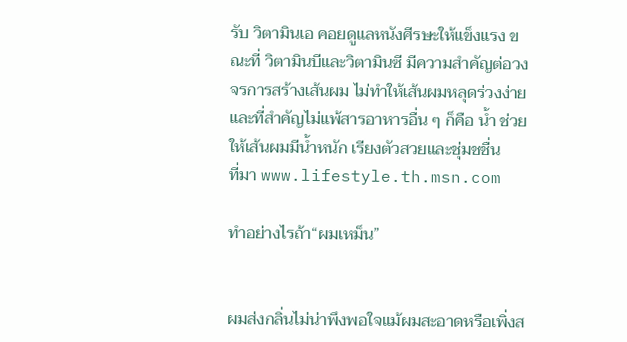รับ วิตามินเอ คอยดูแลหนังศีรษะให้แข็งแรง ขณะที่ วิตามินบีและวิตามินซี มีความสำคัญต่อวงจรการสร้างเส้นผม ไม่ทำให้เส้นผมหลุดร่วงง่าย และที่สำคัญไม่แพ้สารอาหารอื่น ๆ ก็คือ น้ำ ช่วยให้เส้นผมมีน้ำหนัก เรียงตัวสวยและชุ่มชชื่น
ที่มา www.lifestyle.th.msn.com

ทำอย่างไรถ้า“ผมเหม็น”


ผมส่งกลิ่นไม่น่าพึงพอใจแม้ผมสะอาดหรือเพิ่งส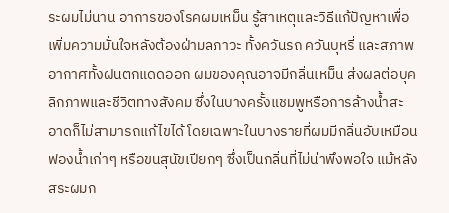ระผมไม่นาน อาการของโรคผมเหม็น รู้สาเหตุและวิธีแก้ปัญหาเพื่อเพิ่มความมั่นใจหลังต้องฝ่ามลภาวะ ทั้งควันรถ ควันบุหรี่ และสภาพอากาศทั้งฝนตกแดดออก ผมของคุณอาจมีกลิ่นเหม็น ส่งผลต่อบุคลิกภาพและชีวิตทางสังคม ซึ่งในบางครั้งแชมพูหรือการล้างน้ำสะอาดก็ไม่สามารถแก้ไขได้ โดยเฉพาะในบางรายที่ผมมีกลิ่นอับเหมือนฟองน้ำเก่าๆ หรือขนสุนัขเปียกๆ ซึ่งเป็นกลิ่นที่ไม่น่าพึงพอใจ แม้หลังสระผมก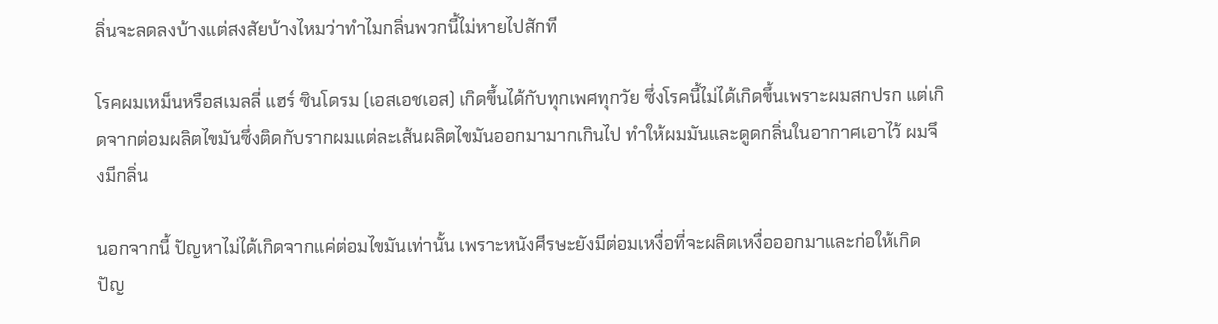ลิ่นจะลดลงบ้างแต่สงสัยบ้างไหมว่าทำไมกลิ่นพวกนี้ไม่หายไปสักที

โรคผมเหม็นหรือสเมลลี่ แฮร์ ซินโดรม (เอสเอชเอส) เกิดขึ้นได้กับทุกเพศทุกวัย ซึ่งโรคนี้ไม่ได้เกิดขึ้นเพราะผมสกปรก แต่เกิดจากต่อมผลิตไขมันซึ่งติดกับรากผมแต่ละเส้นผลิตไขมันออกมามากเกินไป ทำให้ผมมันและดูดกลิ่นในอากาศเอาไว้ ผมจึงมีกลิ่น

นอกจากนี้ ปัญหาไม่ได้เกิดจากแค่ต่อมไขมันเท่านั้น เพราะหนังศีรษะยังมีต่อมเหงื่อที่จะผลิตเหงื่อออกมาและก่อให้เกิดปัญ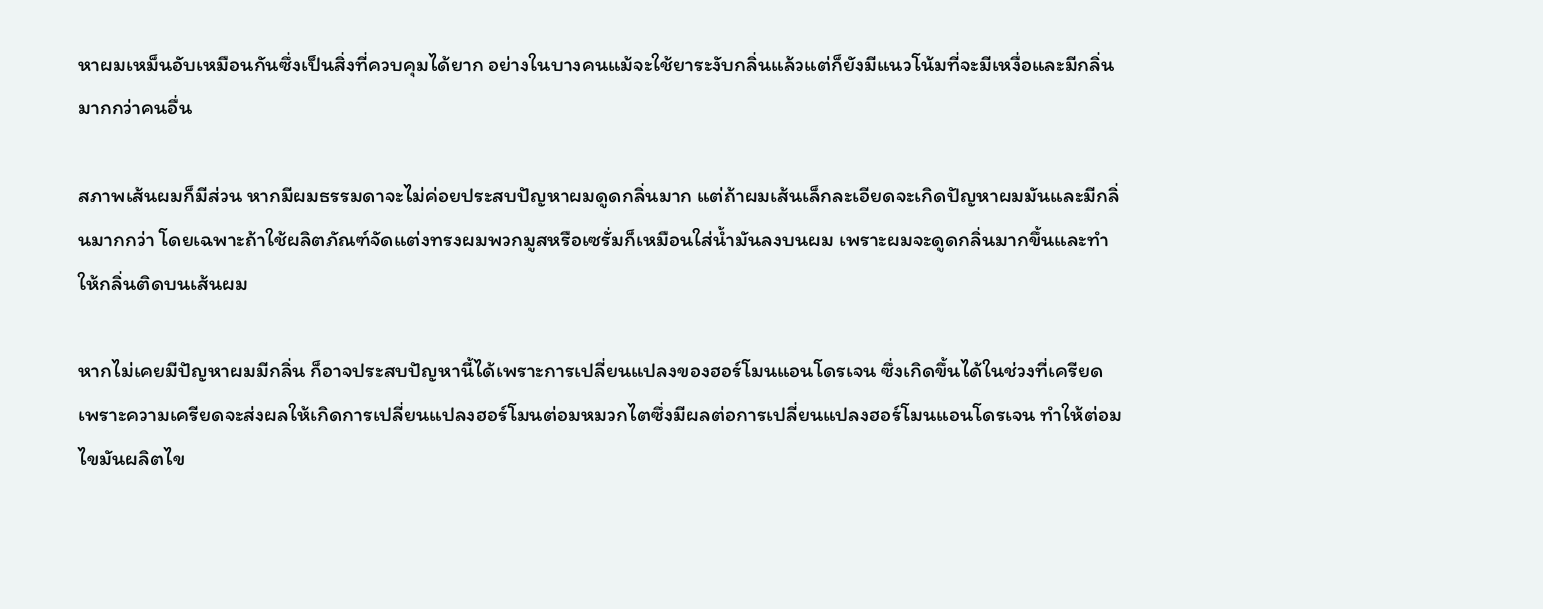หาผมเหม็นอับเหมือนกันซึ่งเป็นสิ่งที่ควบคุมได้ยาก อย่างในบางคนแม้จะใช้ยาระงับกลิ่นแล้วแต่ก็ยังมีแนวโน้มที่จะมีเหงื่อและมีกลิ่นมากกว่าคนอื่น

สภาพเส้นผมก็มีส่วน หากมีผมธรรมดาจะไม่ค่อยประสบปัญหาผมดูดกลิ่นมาก แต่ถ้าผมเส้นเล็กละเอียดจะเกิดปัญหาผมมันและมีกลิ่นมากกว่า โดยเฉพาะถ้าใช้ผลิตภัณฑ์จัดแต่งทรงผมพวกมูสหรือเซรั่มก็เหมือนใส่น้ำมันลงบนผม เพราะผมจะดูดกลิ่นมากขึ้นและทำให้กลิ่นติดบนเส้นผม

หากไม่เคยมีปัญหาผมมีกลิ่น ก็อาจประสบปัญหานี้ได้เพราะการเปลี่ยนแปลงของฮอร์โมนแอนโดรเจน ซึ่งเกิดขึ้นได้ในช่วงที่เครียด เพราะความเครียดจะส่งผลให้เกิดการเปลี่ยนแปลงฮอร์โมนต่อมหมวกไตซึ่งมีผลต่อการเปลี่ยนแปลงฮอร์โมนแอนโดรเจน ทำให้ต่อมไขมันผลิตไข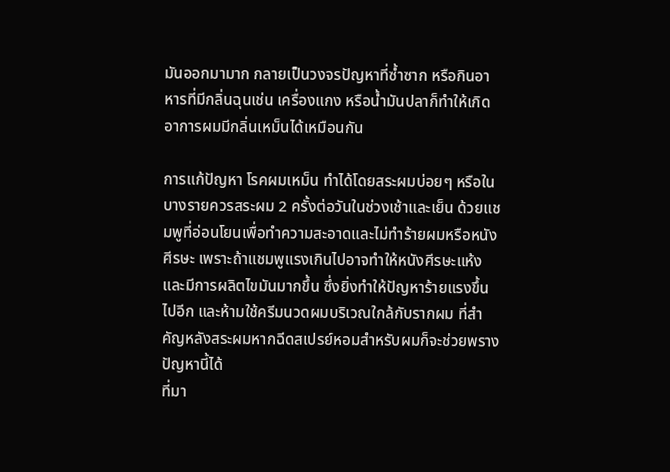มันออกมามาก กลายเป็นวงจรปัญหาที่ซ้ำซาก หรือกินอาหารที่มีกลิ่นฉุนเช่น เครื่องแกง หรือน้ำมันปลาก็ทำให้เกิดอาการผมมีกลิ่นเหม็นได้เหมือนกัน

การแก้ปัญหา โรคผมเหม็น ทำได้โดยสระผมบ่อยๆ หรือในบางรายควรสระผม 2 ครั้งต่อวันในช่วงเช้าและเย็น ด้วยแชมพูที่อ่อนโยนเพื่อทำความสะอาดและไม่ทำร้ายผมหรือหนังศีรษะ เพราะถ้าแชมพูแรงเกินไปอาจทำให้หนังศีรษะแห้ง และมีการผลิตไขมันมากขึ้น ซึ่งยิ่งทำให้ปัญหาร้ายแรงขึ้นไปอีก และห้ามใช้ครีมนวดผมบริเวณใกล้กับรากผม ที่สำคัญหลังสระผมหากฉีดสเปรย์หอมสำหรับผมก็จะช่วยพรางปัญหานี้ได้
ที่มา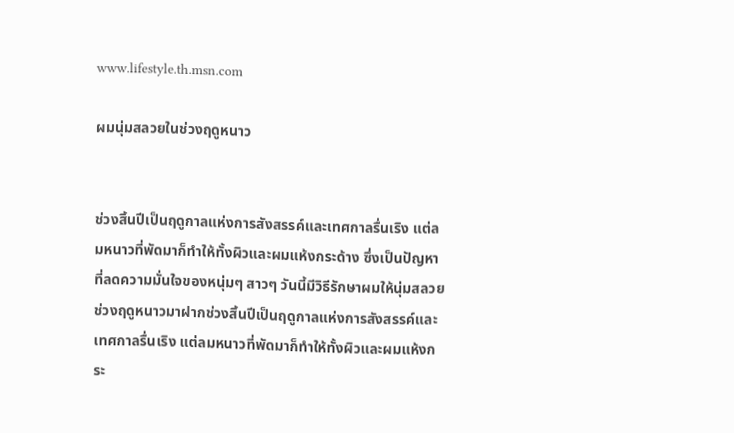www.lifestyle.th.msn.com

ผมนุ่มสลวยในช่วงฤดูหนาว


ช่วงสิ้นปีเป็นฤดูกาลแห่งการสังสรรค์และเทศกาลรื่นเริง แต่ลมหนาวที่พัดมาก็ทำให้ทั้งผิวและผมแห้งกระด้าง ซึ่งเป็นปัญหาที่ลดความมั่นใจของหนุ่มๆ สาวๆ วันนี้มีวิธีรักษาผมให้นุ่มสลวยช่วงฤดูหนาวมาฝากช่วงสิ้นปีเป็นฤดูกาลแห่งการสังสรรค์และเทศกาลรื่นเริง แต่ลมหนาวที่พัดมาก็ทำให้ทั้งผิวและผมแห้งกระ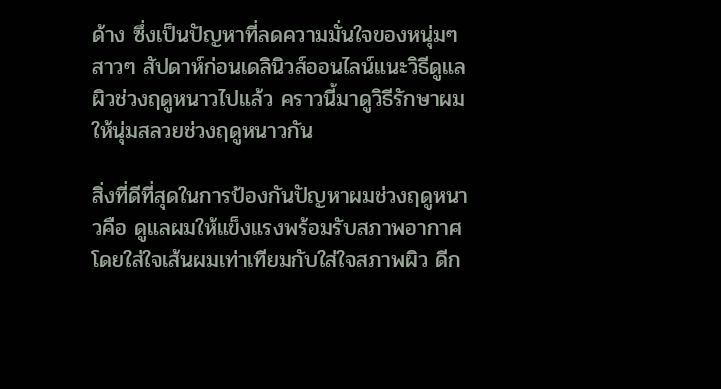ด้าง ซึ่งเป็นปัญหาที่ลดความมั่นใจของหนุ่มๆ สาวๆ สัปดาห์ก่อนเดลินิวส์ออนไลน์แนะวิธีดูแลผิวช่วงฤดูหนาวไปแล้ว คราวนี้มาดูวิธีรักษาผมให้นุ่มสลวยช่วงฤดูหนาวกัน

สิ่งที่ดีที่สุดในการป้องกันปัญหาผมช่วงฤดูหนาวคือ ดูแลผมให้แข็งแรงพร้อมรับสภาพอากาศ โดยใส่ใจเส้นผมเท่าเทียมกับใส่ใจสภาพผิว ดีก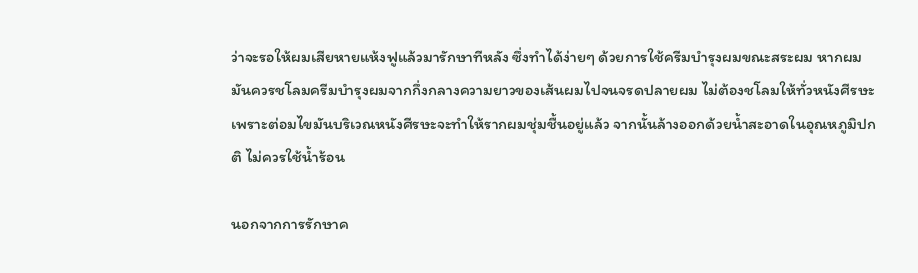ว่าจะรอให้ผมเสียหายแห้งฟูแล้วมารักษาทีหลัง ซึ่งทำได้ง่ายๆ ด้วยการใช้ครีมบำรุงผมขณะสระผม หากผมมันควรชโลมครีมบำรุงผมจากกึ่งกลางความยาวของเส้นผมไปจนจรดปลายผม ไม่ต้องชโลมให้ทั่วหนังศีรษะ เพราะต่อมไขมันบริเวณหนังศีรษะจะทำให้รากผมชุ่มชื้นอยู่แล้ว จากนั้นล้างออกด้วยน้ำสะอาดในอุณหภูมิปกติ ไม่ควรใช้น้ำร้อน

นอกจากการรักษาค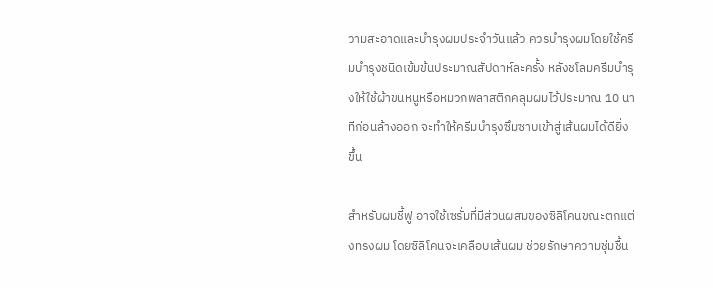วามสะอาดและบำรุงผมประจำวันแล้ว ควรบำรุงผมโดยใช้ครีมบำรุงชนิดเข้มข้นประมาณสัปดาห์ละครั้ง หลังชโลมครีมบำรุงให้ใช้ผ้าขนหนูหรือหมวกพลาสติกคลุมผมไว้ประมาณ 10 นาทีก่อนล้างออก จะทำให้ครีมบำรุงซึมซาบเข้าสู่เส้นผมได้ดียิ่งขึ้น

สำหรับผมชี้ฟู อาจใช้เซรั่มที่มีส่วนผสมของซิลิโคนขณะตกแต่งทรงผม โดยซิลิโคนจะเคลือบเส้นผม ช่วยรักษาความชุ่มชื้น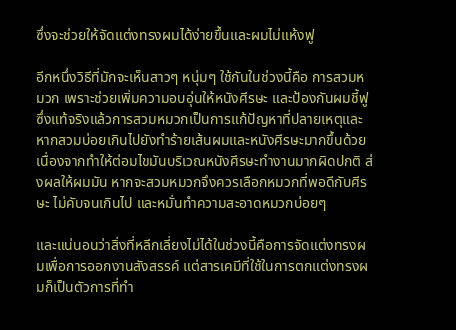ซึ่งจะช่วยให้จัดแต่งทรงผมได้ง่ายขึ้นและผมไม่แห้งฟู

อีกหนึ่งวิธีที่มักจะเห็นสาวๆ หนุ่มๆ ใช้กันในช่วงนี้คือ การสวมหมวก เพราะช่วยเพิ่มความอบอุ่นให้หนังศีรษะ และป้องกันผมชี้ฟู ซึ่งแท้จริงแล้วการสวมหมวกเป็นการแก้ปัญหาที่ปลายเหตุและหากสวมบ่อยเกินไปยังทำร้ายเส้นผมและหนังศีรษะมากขึ้นด้วย เนื่องจากทำให้ต่อมไขมันบริเวณหนังศีรษะทำงานมากผิดปกติ ส่งผลให้ผมมัน หากจะสวมหมวกจึงควรเลือกหมวกที่พอดีกับศีรษะ ไม่คับจนเกินไป และหมั่นทำความสะอาดหมวกบ่อยๆ

และแน่นอนว่าสิ่งที่หลีกเลี่ยงไม่ได้ในช่วงนี้คือการจัดแต่งทรงผมเพื่อการออกงานสังสรรค์ แต่สารเคมีที่ใช้ในการตกแต่งทรงผมก็เป็นตัวการที่ทำ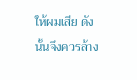ให้ผมเสีย ดังนั้นจึงควรล้าง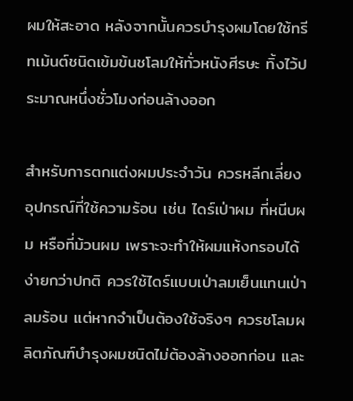ผมให้สะอาด หลังจากนั้นควรบำรุงผมโดยใช้ทรีทเม้นต์ชนิดเข้มข้นชโลมให้ทั่วหนังศีรษะ ทิ้งไว้ประมาณหนึ่งชั่วโมงก่อนล้างออก

สำหรับการตกแต่งผมประจำวัน ควรหลีกเลี่ยงอุปกรณ์ที่ใช้ความร้อน เช่น ไดร์เป่าผม ที่หนีบผม หรือที่ม้วนผม เพราะจะทำให้ผมแห้งกรอบได้ง่ายกว่าปกติ ควรใช้ไดร์แบบเป่าลมเย็นแทนเป่าลมร้อน แต่หากจำเป็นต้องใช้จริงๆ ควรชโลมผลิตภัณฑ์บำรุงผมชนิดไม่ต้องล้างออกก่อน และ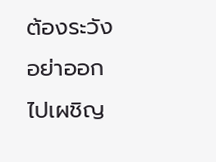ต้องระวังอย่าออกไปเผชิญ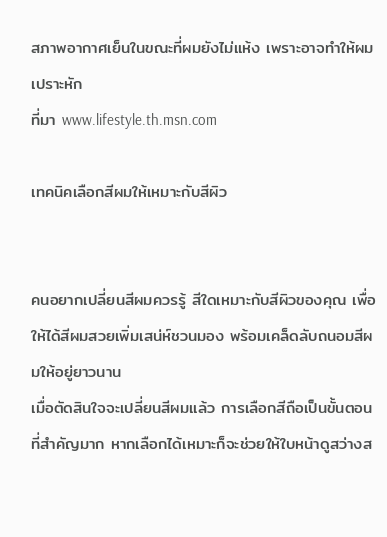สภาพอากาศเย็นในขณะที่ผมยังไม่แห้ง เพราะอาจทำให้ผมเปราะหัก
ที่มา www.lifestyle.th.msn.com

เทคนิคเลือกสีผมให้เหมาะกับสีผิว


คนอยากเปลี่ยนสีผมควรรู้ สีใดเหมาะกับสีผิวของคุณ เพื่อให้ได้สีผมสวยเพิ่มเสน่ห์ชวนมอง พร้อมเคล็ดลับถนอมสีผมให้อยู่ยาวนาน
เมื่อตัดสินใจจะเปลี่ยนสีผมแล้ว การเลือกสีถือเป็นขั้นตอนที่สำคัญมาก หากเลือกได้เหมาะก็จะช่วยให้ใบหน้าดูสว่างส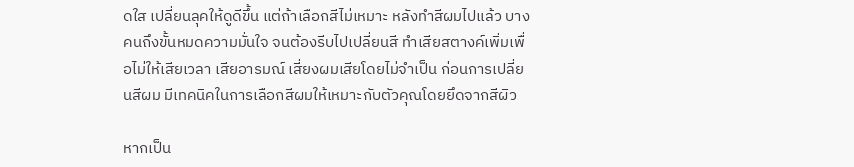ดใส เปลี่ยนลุคให้ดูดีขึ้น แต่ถ้าเลือกสีไม่เหมาะ หลังทำสีผมไปแล้ว บางคนถึงขั้นหมดความมั่นใจ จนต้องรีบไปเปลี่ยนสี ทำเสียสตางค์เพิ่มเพื่อไม่ให้เสียเวลา เสียอารมณ์ เสี่ยงผมเสียโดยไม่จำเป็น ก่อนการเปลี่ยนสีผม มีเทคนิคในการเลือกสีผมให้เหมาะกับตัวคุณโดยยึดจากสีผิว

หากเป็น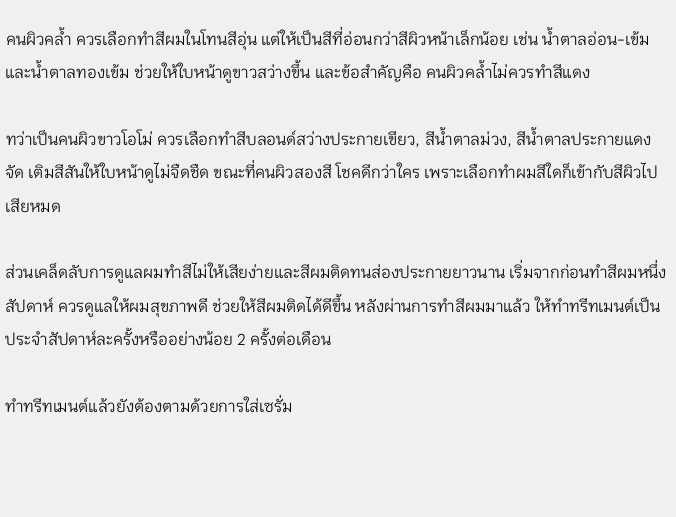คนผิวคล้ำ ควรเลือกทำสีผมในโทนสีอุ่น แต่ให้เป็นสีที่อ่อนกว่าสีผิวหน้าเล็กน้อย เช่น น้ำตาลอ่อน-เข้ม และน้ำตาลทองเข้ม ช่วยให้ใบหน้าดูขาวสว่างขึ้น และข้อสำคัญคือ คนผิวคล้ำไม่ควรทำสีแดง

ทว่าเป็นคนผิวขาวโอโม่ ควรเลือกทำสีบลอนด์สว่างประกายเขียว, สีน้ำตาลม่วง, สีน้ำตาลประกายแดงจัด เติมสีสันให้ใบหน้าดูไม่จืดชืด ขณะที่คนผิวสองสี โชคดีกว่าใคร เพราะเลือกทำผมสีใดก็เข้ากับสีผิวไปเสียหมด

ส่วนเคล็ดลับการดูแลผมทำสีไม่ให้เสียง่ายและสีผมติดทนส่องประกายยาวนาน เริ่มจากก่อนทำสีผมหนึ่งสัปดาห์ ควรดูแลให้ผมสุขภาพดี ช่วยให้สีผมติดได้ดีขึ้น หลังผ่านการทำสีผมมาแล้ว ให้ทำทรีทเมนต์เป็นประจำสัปดาห์ละครั้งหรืออย่างน้อย 2 ครั้งต่อเดือน

ทำทรีทเมนต์แล้วยังต้องตามด้วยการใส่เซรั่ม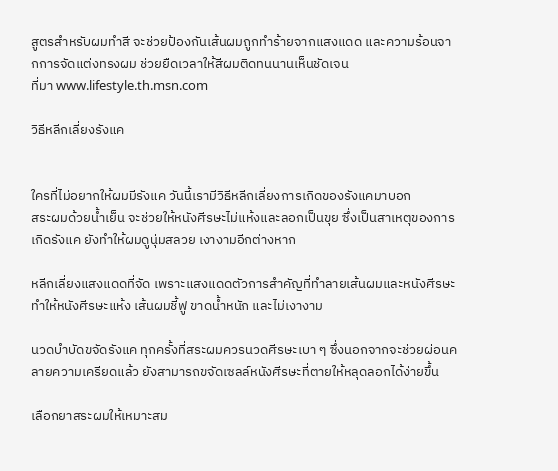สูตรสำหรับผมทำสี จะช่วยป้องกันเส้นผมถูกทำร้ายจากแสงแดด และความร้อนจากการจัดแต่งทรงผม ช่วยยืดเวลาให้สีผมติดทนนานเห็นชัดเจน
ที่มา www.lifestyle.th.msn.com

วิธีหลีกเลี่ยงรังแค


ใครที่ไม่อยากให้ผมมีรังแค วันนี้เรามีวิธีหลีกเลี่ยงการเกิดของรังแคมาบอก
สระผมด้วยน้ำเย็น จะช่วยให้หนังศีรษะไม่แห้งและลอกเป็นขุย ซึ่งเป็นสาเหตุของการเกิดรังแค ยังทำให้ผมดูนุ่มสลวย เงางามอีกต่างหาก

หลีกเลี่ยงแสงแดดที่จัด เพราะแสงแดดตัวการสำคัญที่ทำลายเส้นผมและหนังศีรษะ ทำให้หนังศีรษะแห้ง เส้นผมชี้ฟู ขาดน้ำหนัก และไม่เงางาม

นวดบำบัดขจัดรังแค ทุกครั้งที่สระผมควรนวดศีรษะเบา ๆ ซึ่งนอกจากจะช่วยผ่อนคลายความเครียดแล้ว ยังสามารถขจัดเซลล์หนังศีรษะที่ตายให้หลุดลอกได้ง่ายขึ้น

เลือกยาสระผมให้เหมาะสม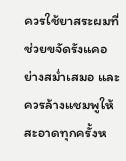ควรใช้ยาสระผมที่ช่วยขจัดรังแคอย่างสม่ำเสมอ และควรล้างแชมพูให้สะอาดทุกครั้งห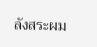ลังสระผม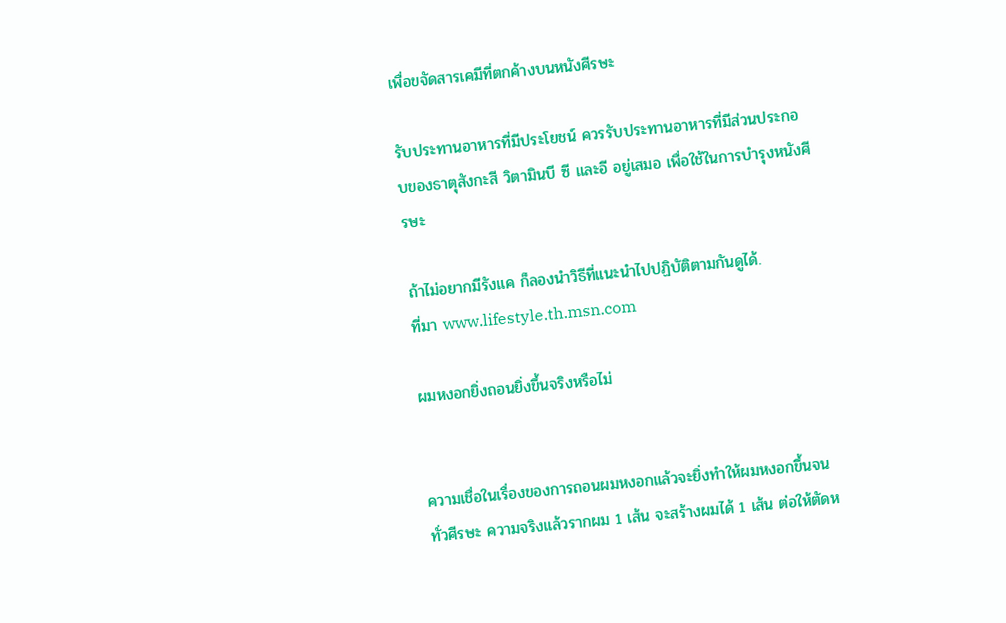เพื่อขจัดสารเคมีที่ตกค้างบนหนังศีรษะ

รับประทานอาหารที่มีประโยชน์ ควรรับประทานอาหารที่มีส่วนประกอบของธาตุสังกะสี วิตามินบี ซี และอี อยู่เสมอ เพื่อใช้ในการบำรุงหนังศีรษะ

ถ้าไม่อยากมีรังแค ก็ลองนำวิธีที่แนะนำไปปฏิบัติตามกันดูได้.
ที่มา www.lifestyle.th.msn.com

ผมหงอกยิ่งถอนยิ่งขึ้นจริงหรือไม่


ความเชื่อในเรื่องของการถอนผมหงอกแล้วจะยิ่งทำให้ผมหงอกขึ้นจนทั่วศีรษะ ความจริงแล้วรากผม 1 เส้น จะสร้างผมได้ 1 เส้น ต่อให้ตัดห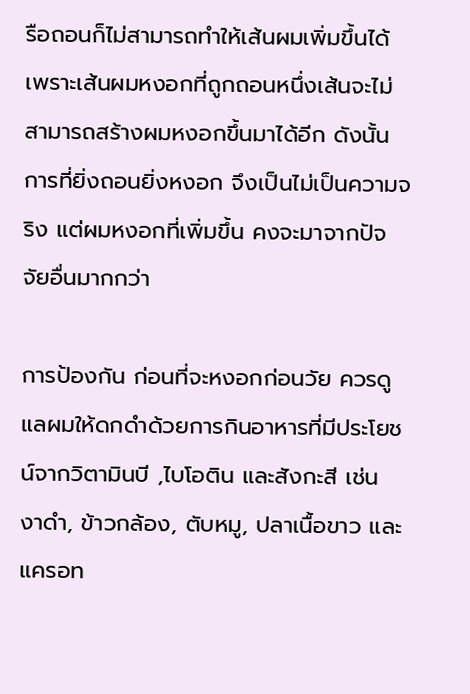รือถอนก็ไม่สามารถทำให้เส้นผมเพิ่มขึ้นได้ เพราะเส้นผมหงอกที่ถูกถอนหนึ่งเส้นจะไม่สามารถสร้างผมหงอกขึ้นมาได้อีก ดังนั้น การที่ยิ่งถอนยิ่งหงอก จึงเป็นไม่เป็นความจริง แต่ผมหงอกที่เพิ่มขึ้น คงจะมาจากปัจจัยอื่นมากกว่า

การป้องกัน ก่อนที่จะหงอกก่อนวัย ควรดูแลผมให้ดกดำด้วยการกินอาหารที่มีประโยชน์จากวิตามินบี ,ไบโอติน และสังกะสี เช่น งาดำ, ข้าวกล้อง, ตับหมู, ปลาเนื้อขาว และแครอท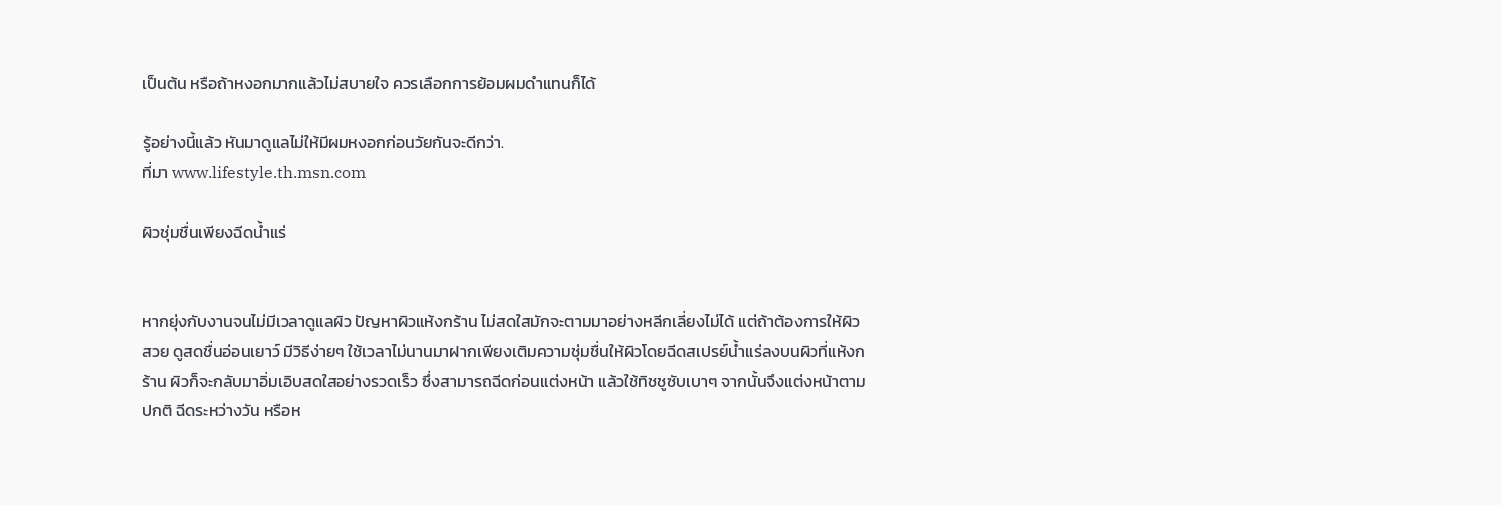เป็นต้น หรือถ้าหงอกมากแล้วไม่สบายใจ ควรเลือกการย้อมผมดำแทนก็ได้

รู้อย่างนี้แล้ว หันมาดูแลไม่ให้มีผมหงอกก่อนวัยกันจะดีกว่า.
ที่มา www.lifestyle.th.msn.com

ผิวชุ่มชื่นเพียงฉีดน้ำแร่


หากยุ่งกับงานจนไม่มีเวลาดูแลผิว ปัญหาผิวแห้งกร้าน ไม่สดใสมักจะตามมาอย่างหลีกเลี่ยงไม่ได้ แต่ถ้าต้องการให้ผิวสวย ดูสดชื่นอ่อนเยาว์ มีวิธีง่ายๆ ใช้เวลาไม่นานมาฝากเพียงเติมความชุ่มชื่นให้ผิวโดยฉีดสเปรย์น้ำแร่ลงบนผิวที่แห้งกร้าน ผิวก็จะกลับมาอิ่มเอิบสดใสอย่างรวดเร็ว ซึ่งสามารถฉีดก่อนแต่งหน้า แล้วใช้ทิชชูซับเบาๆ จากนั้นจึงแต่งหน้าตามปกติ ฉีดระหว่างวัน หรือห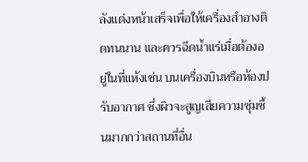ลังแต่งหน้าเสร็จเพื่อให้เครื่องสำอางติดทนนาน และควรฉีดน้ำแร่เมื่อต้องอยู่ในที่แห้งเช่น บนเครื่องบินหรือห้องปรับอากาศ ซึ่งผิวจะสูญเสียความชุ่มชื้นมากกว่าสถานที่อื่น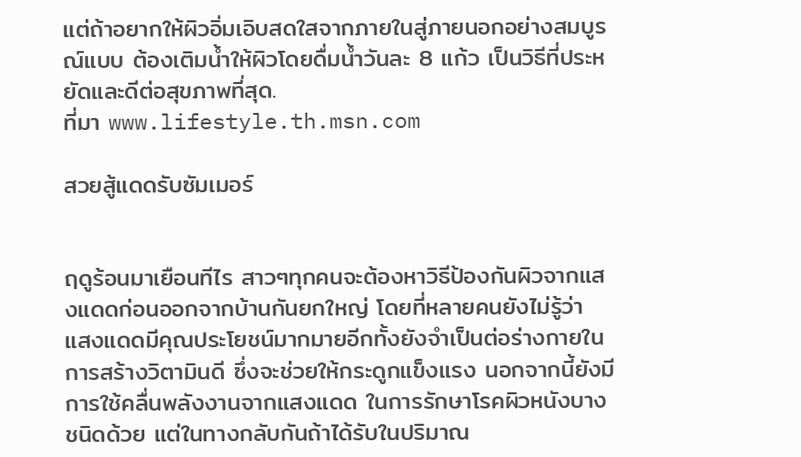แต่ถ้าอยากให้ผิวอิ่มเอิบสดใสจากภายในสู่ภายนอกอย่างสมบูรณ์แบบ ต้องเติมน้ำให้ผิวโดยดื่มน้ำวันละ 8 แก้ว เป็นวิธีที่ประหยัดและดีต่อสุขภาพที่สุด.
ที่มา www.lifestyle.th.msn.com

สวยสู้แดดรับซัมเมอร์


ฤดูร้อนมาเยือนทีไร สาวๆทุกคนจะต้องหาวิธีป้องกันผิวจากแสงแดดก่อนออกจากบ้านกันยกใหญ่ โดยที่หลายคนยังไม่รู้ว่า แสงแดดมีคุณประโยชน์มากมายอีกทั้งยังจำเป็นต่อร่างกายในการสร้างวิตามินดี ซึ่งจะช่วยให้กระดูกแข็งแรง นอกจากนี้ยังมีการใช้คลื่นพลังงานจากแสงแดด ในการรักษาโรคผิวหนังบางชนิดด้วย แต่ในทางกลับกันถ้าได้รับในปริมาณ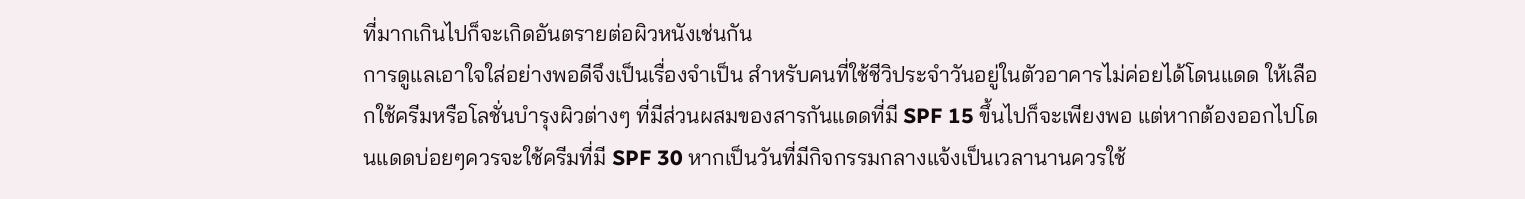ที่มากเกินไปก็จะเกิดอันตรายต่อผิวหนังเช่นกัน
การดูแลเอาใจใส่อย่างพอดีจึงเป็นเรื่องจำเป็น สำหรับคนที่ใช้ชีวิประจำวันอยู่ในตัวอาคารไม่ค่อยได้โดนแดด ให้เลือกใช้ครีมหรือโลชั่นบำรุงผิวต่างๆ ที่มีส่วนผสมของสารกันแดดที่มี SPF 15 ขึ้นไปก็จะเพียงพอ แต่หากต้องออกไปโดนแดดบ่อยๆควรจะใช้ครีมที่มี SPF 30 หากเป็นวันที่มีกิจกรรมกลางแจ้งเป็นเวลานานควรใช้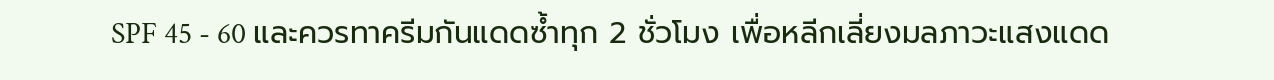SPF 45 - 60 และควรทาครีมกันแดดซ้ำทุก 2 ชั่วโมง เพื่อหลีกเลี่ยงมลภาวะแสงแดด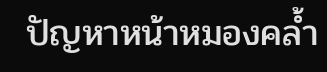ปัญหาหน้าหมองคล้ำ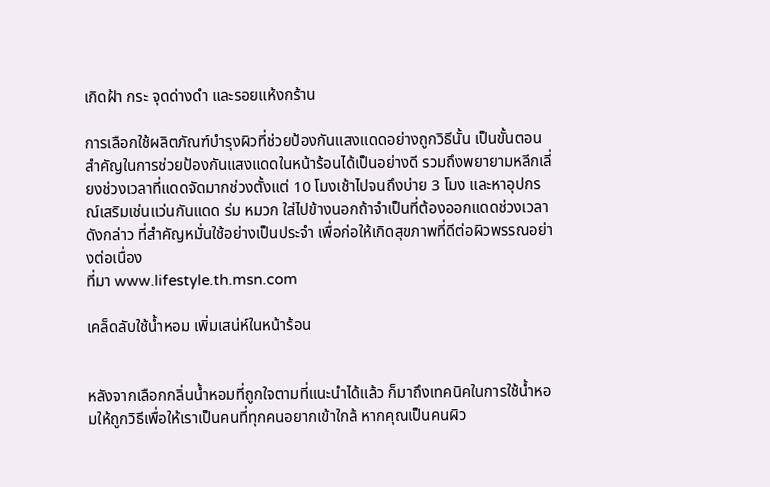เกิดฝ้า กระ จุดด่างดำ และรอยแห้งกร้าน

การเลือกใช้ผลิตภัณฑ์บำรุงผิวที่ช่วยป้องกันแสงแดดอย่างถูกวิธีนั้น เป็นขั้นตอนสำคัญในการช่วยป้องกันแสงแดดในหน้าร้อนได้เป็นอย่างดี รวมถึงพยายามหลีกเลี่ยงช่วงเวลาที่แดดจัดมากช่วงตั้งแต่ 10 โมงเช้าไปจนถึงบ่าย 3 โมง และหาอุปกรณ์เสริมเช่นแว่นกันแดด ร่ม หมวก ใส่ไปข้างนอกถ้าจำเป็นที่ต้องออกแดดช่วงเวลาดังกล่าว ที่สำคัญหมั่นใช้อย่างเป็นประจำ เพื่อก่อให้เกิดสุขภาพที่ดีต่อผิวพรรณอย่างต่อเนื่อง
ที่มา www.lifestyle.th.msn.com

เคล็ดลับใช้น้ำหอม เพิ่มเสน่ห์ในหน้าร้อน


หลังจากเลือกกลิ่นน้ำหอมที่ถูกใจตามที่แนะนำได้แล้ว ก็มาถึงเทคนิคในการใช้น้ำหอมให้ถูกวิธีเพื่อให้เราเป็นคนที่ทุกคนอยากเข้าใกล้ หากคุณเป็นคนผิว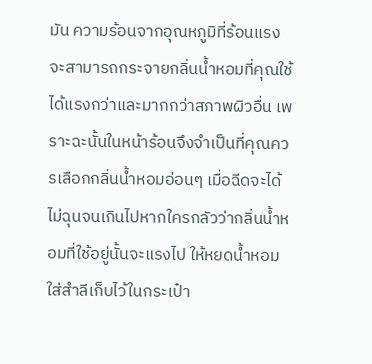มัน ความร้อนจากอุณหภูมิที่ร้อนแรงจะสามารถกระจายกลิ่นน้ำหอมที่คุณใช้ได้แรงกว่าและมากกว่าสภาพผิวอื่น เพราะฉะนั้นในหน้าร้อนจึงจำเป็นที่คุณควรเลือกกลิ่นน้ำหอมอ่อนๆ เมื่อฉีดจะได้ไม่ฉุนจนเกินไปหากใครกลัวว่ากลิ่นน้ำหอมที่ใช้อยู่นั้นจะแรงไป ให้หยดน้ำหอมใส่สำลีเก็บไว้ในกระเป๋า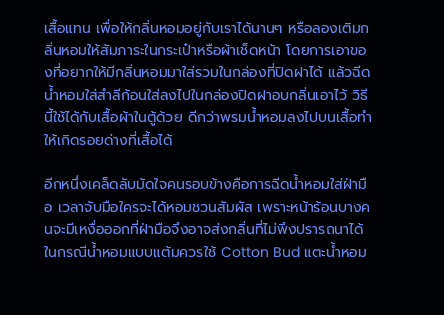เสื้อแทน เพื่อให้กลิ่นหอมอยู่กับเราได้นานๆ หรือลองเติมกลิ่นหอมให้สัมภาระในกระเป๋าหรือผ้าเช็ดหน้า โดยการเอาของที่อยากให้มีกลิ่นหอมมาใส่รวมในกล่องที่ปิดฝาได้ แล้วฉีดน้ำหอมใส่สำลีก้อนใส่ลงไปในกล่องปิดฝาอบกลิ่นเอาไว้ วิธีนี้ใช้ได้กับเสื้อผ้าในตู้ด้วย ดีกว่าพรมน้ำหอมลงไปบนเสื้อทำให้เกิดรอยด่างที่เสื้อได้

อีกหนึ่งเคล็ดลับมัดใจคนรอบข้างคือการฉีดน้ำหอมใส่ฝ่ามือ เวลาจับมือใครจะได้หอมชวนสัมผัส เพราะหน้าร้อนบางคนจะมีเหงื่อออกที่ฝ่ามือจึงอาจส่งกลิ่นที่ไม่พึงปรารถนาได้ ในกรณีน้ำหอมแบบแต้มควรใช้ Cotton Bud แตะน้ำหอม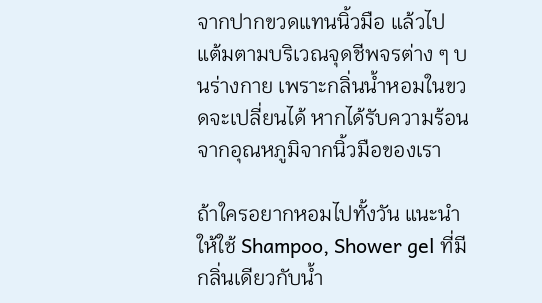จากปากขวดแทนนิ้วมือ แล้วไปแต้มตามบริเวณจุดชีพจรต่าง ๆ บนร่างกาย เพราะกลิ่นน้ำหอมในขวดจะเปลี่ยนได้ หากได้รับความร้อนจากอุณหภูมิจากนิ้วมือของเรา

ถ้าใครอยากหอมไปทั้งวัน แนะนำให้ใช้ Shampoo, Shower gel ที่มีกลิ่นเดียวกับน้ำ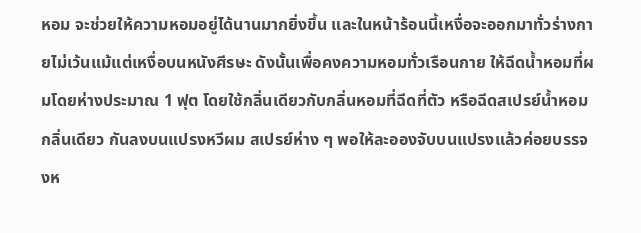หอม จะช่วยให้ความหอมอยู่ได้นานมากยิ่งขึ้น และในหน้าร้อนนี้เหงื่อจะออกมาทั่วร่างกายไม่เว้นแม้แต่เหงื่อบนหนังศีรษะ ดังนั้นเพื่อคงความหอมทั่วเรือนกาย ให้ฉีดน้ำหอมที่ผมโดยห่างประมาณ 1 ฟุต โดยใช้กลิ่นเดียวกับกลิ่นหอมที่ฉีดที่ตัว หรือฉีดสเปรย์น้ำหอมกลิ่นเดียว กันลงบนแปรงหวีผม สเปรย์ห่าง ๆ พอให้ละอองจับบนแปรงแล้วค่อยบรรจงห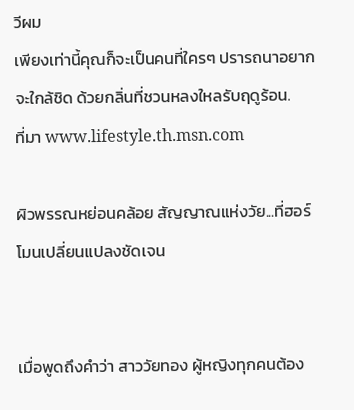วีผม
เพียงเท่านี้คุณก็จะเป็นคนที่ใครๆ ปรารถนาอยากจะใกล้ชิด ด้วยกลิ่นที่ชวนหลงใหลรับฤดูร้อน.
ที่มา www.lifestyle.th.msn.com

ผิวพรรณหย่อนคล้อย สัญญาณแห่งวัย...ที่ฮอร์โมนเปลี่ยนแปลงชัดเจน


เมื่อพูดถึงคำว่า สาววัยทอง ผู้หญิงทุกคนต้อง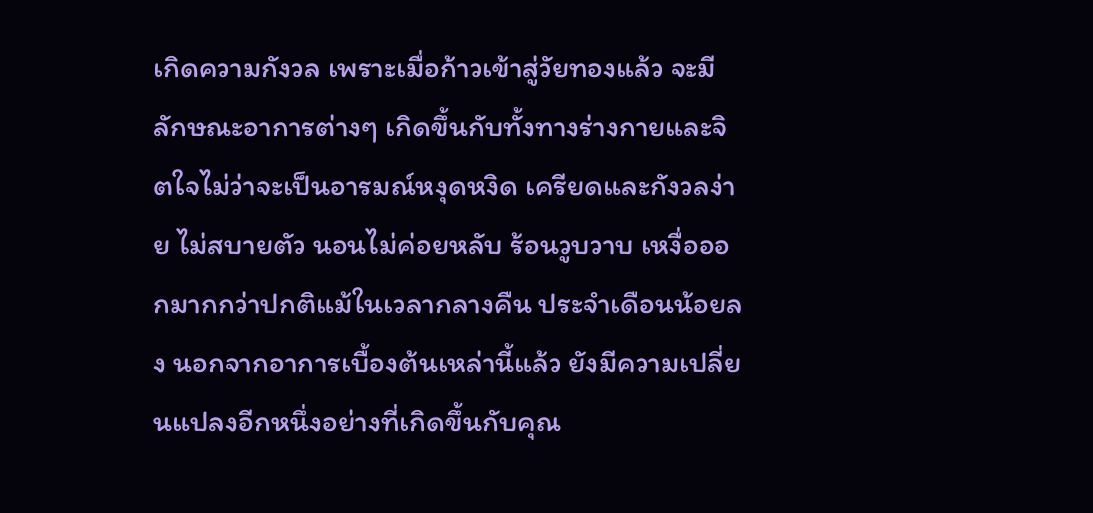เกิดความกังวล เพราะเมื่อก้าวเข้าสู่วัยทองแล้ว จะมีลักษณะอาการต่างๆ เกิดขึ้นกับทั้งทางร่างกายและจิตใจไม่ว่าจะเป็นอารมณ์หงุดหงิด เครียดและกังวลง่าย ไม่สบายตัว นอนไม่ค่อยหลับ ร้อนวูบวาบ เหงื่อออกมากกว่าปกติแม้ในเวลากลางคืน ประจำเดือนน้อยลง นอกจากอาการเบื้องต้นเหล่านี้แล้ว ยังมีความเปลี่ยนแปลงอีกหนึ่งอย่างที่เกิดขึ้นกับคุณ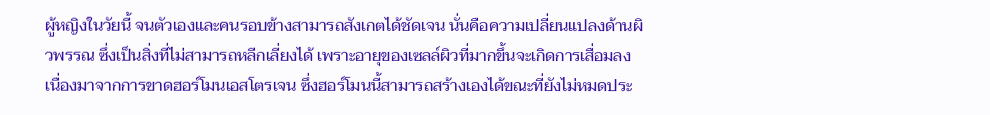ผู้หญิงในวัยนี้ จนตัวเองและคนรอบข้างสามารถสังเกตได้ชัดเจน นั่นคือความเปลี่ยนแปลงด้านผิวพรรณ ซึ่งเป็นสิ่งที่ไม่สามารถหลีกเลี่ยงได้ เพราะอายุของเซลล์ผิวที่มากขึ้นจะเกิดการเสื่อมลงเนื่องมาจากการขาดฮอร์โมนเอสโตรเจน ซึ่งฮอร์โมนนี้สามารถสร้างเองได้ขณะที่ยังไม่หมดประ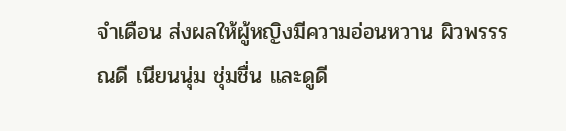จำเดือน ส่งผลให้ผู้หญิงมีความอ่อนหวาน ผิวพรรรณดี เนียนนุ่ม ชุ่มชื่น และดูดี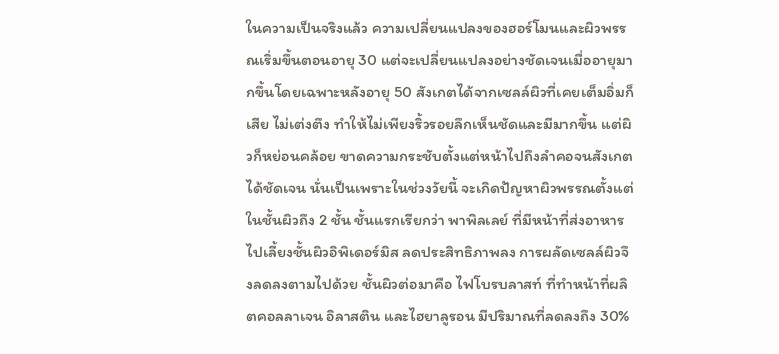ในความเป็นจริงแล้ว ความเปลี่ยนแปลงของฮอร์โมนและผิวพรรณเริ่มขึ้นตอนอายุ 30 แต่จะเปลี่ยนแปลงอย่างชัดเจนเมื่ออายุมากขึ้นโดยเฉพาะหลังอายุ 50 สังเกตได้จากเซลล์ผิวที่เคยเต็มอิ่มก็เสีย ไม่เต่งตึง ทำให้ไม่เพียงริ้วรอยลึกเห็นชัดและมีมากขึ้น แต่ผิวก็หย่อนคล้อย ขาดความกระชับตั้งแต่หน้าไปถึงลำคอจนสังเกตได้ชัดเจน นั่นเป็นเพราะในช่วงวัยนี้ จะเกิดปัญหาผิวพรรณตั้งแต่ในชั้นผิวถึง 2 ชั้น ชั้นแรกเรียกว่า พาพิลเลย์ ที่มีหน้าที่ส่งอาหารไปเลี้ยงชั้นผิวอิพิเดอร์มิส ลดประสิทธิภาพลง การผลัดเซลล์ผิวจึงลดลงตามไปด้วย ชั้นผิวต่อมาคือ ไฟโบรบลาสท์ ที่ทำหน้าที่ผลิตคอลลาเจน อิลาสติน และไฮยาลูรอน มีปริมาณที่ลดลงถึง 30%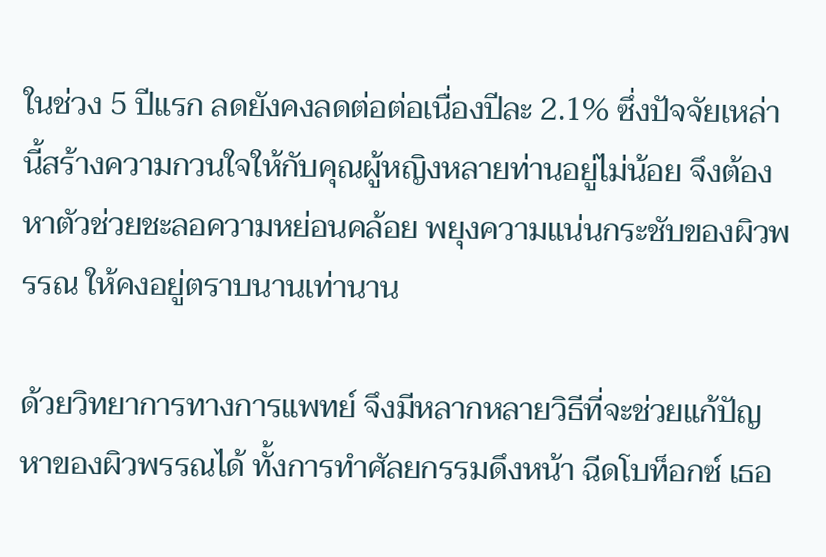ในช่วง 5 ปีแรก ลดยังคงลดต่อต่อเนื่องปีละ 2.1% ซึ่งปัจจัยเหล่านี้สร้างความกวนใจให้กับคุณผู้หญิงหลายท่านอยู่ไม่น้อย จึงต้องหาตัวช่วยชะลอความหย่อนคล้อย พยุงความแน่นกระชับของผิวพรรณ ให้คงอยู่ตราบนานเท่านาน

ด้วยวิทยาการทางการแพทย์ จึงมีหลากหลายวิธีที่จะช่วยแก้ปัญหาของผิวพรรณได้ ทั้งการทำศัลยกรรมดึงหน้า ฉีดโบท็อกซ์ เธอ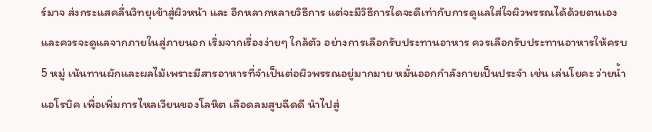ร์มาจ ส่งกระแสคลื่นวิทยุเข้าสู่ผิวหน้า และ อีกหลากหลายวิธีการ แต่จะมีวิธีการใดจะดีเท่ากับการดูแลใส่ใจผิวพรรณได้ด้วยตนเอง และควรจะดูแลจากภายในสู่ภายนอก เริ่มจากเรื่องง่ายๆ ใกล้ตัว อย่างการเลือกรับประทานอาหาร ควรเลือกรับประทานอาหารให้ครบ 5 หมู่ เน้นทานผักและผลไม้เพราะมีสารอาหารที่จำเป็นต่อผิวพรรณอยู่มากมาย หมั่นออกกำลังกายเป็นประจำ เช่น เล่นโยคะ ว่ายน้ำ แอโรบิค เพื่อเพิ่มการไหลเวียนของโลหิต เลือดลมสูบฉีดดี นำไปสู่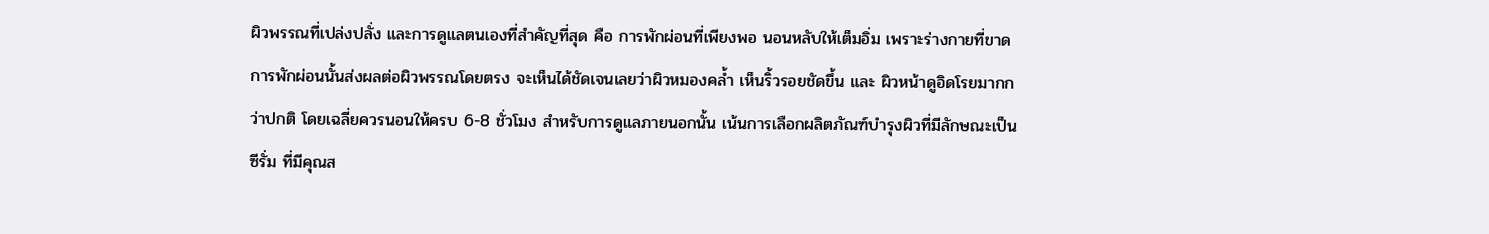ผิวพรรณที่เปล่งปลั่ง และการดูแลตนเองที่สำคัญที่สุด คือ การพักผ่อนที่เพียงพอ นอนหลับให้เต็มอิ่ม เพราะร่างกายที่ขาดการพักผ่อนนั้นส่งผลต่อผิวพรรณโดยตรง จะเห็นได้ชัดเจนเลยว่าผิวหมองคล้ำ เห็นริ้วรอยชัดขึ้น และ ผิวหน้าดูอิดโรยมากกว่าปกติ โดยเฉลี่ยควรนอนให้ครบ 6-8 ชั่วโมง สำหรับการดูแลภายนอกนั้น เน้นการเลือกผลิตภัณฑ์บำรุงผิวที่มีลักษณะเป็น ซีรั่ม ที่มีคุณส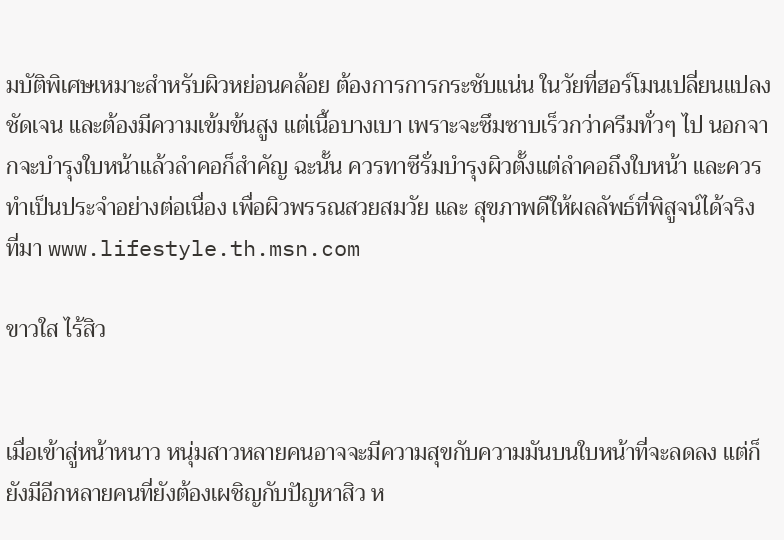มบัติพิเศษเหมาะสำหรับผิวหย่อนคล้อย ต้องการการกระชับแน่น ในวัยที่ฮอร์โมนเปลี่ยนแปลงชัดเจน และต้องมีความเข้มข้นสูง แต่เนื้อบางเบา เพราะจะซึมซาบเร็วกว่าครีมทั่วๆ ไป นอกจากจะบำรุงใบหน้าแล้วลำคอก็สำคัญ ฉะนั้น ควรทาซีรั่มบำรุงผิวตั้งแต่ลำคอถึงใบหน้า และควรทำเป็นประจำอย่างต่อเนื่อง เพื่อผิวพรรณสวยสมวัย และ สุขภาพดีให้ผลลัพธ์ที่พิสูจน์ได้จริง
ที่มา www.lifestyle.th.msn.com

ขาวใส ไร้สิว


เมื่อเข้าสู่หน้าหนาว หนุ่มสาวหลายคนอาจจะมีความสุขกับความมันบนใบหน้าที่จะลดลง แต่ก็ยังมีอีกหลายคนที่ยังต้องเผชิญกับปัญหาสิว ห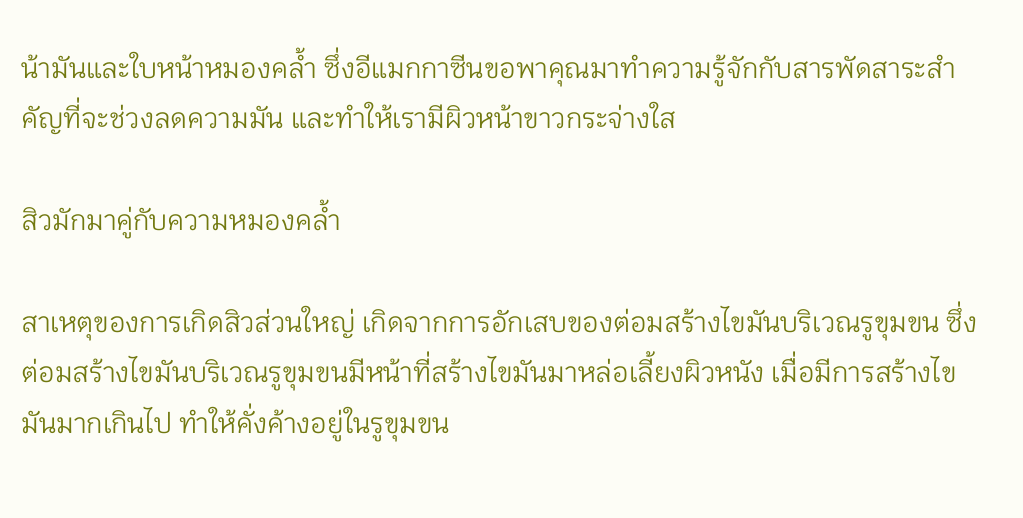น้ามันและใบหน้าหมองคล้ำ ซึ่งอีแมกกาซีนขอพาคุณมาทำความรู้จักกับสารพัดสาระสำคัญที่จะช่วงลดความมัน และทำให้เรามีผิวหน้าขาวกระจ่างใส

สิวมักมาคู่กับความหมองคล้ำ

สาเหตุของการเกิดสิวส่วนใหญ่ เกิดจากการอักเสบของต่อมสร้างไขมันบริเวณรูขุมขน ซึ่งต่อมสร้างไขมันบริเวณรูขุมขนมีหน้าที่สร้างไขมันมาหล่อเลี้ยงผิวหนัง เมื่อมีการสร้างไขมันมากเกินไป ทำให้คั่งค้างอยู่ในรูขุมขน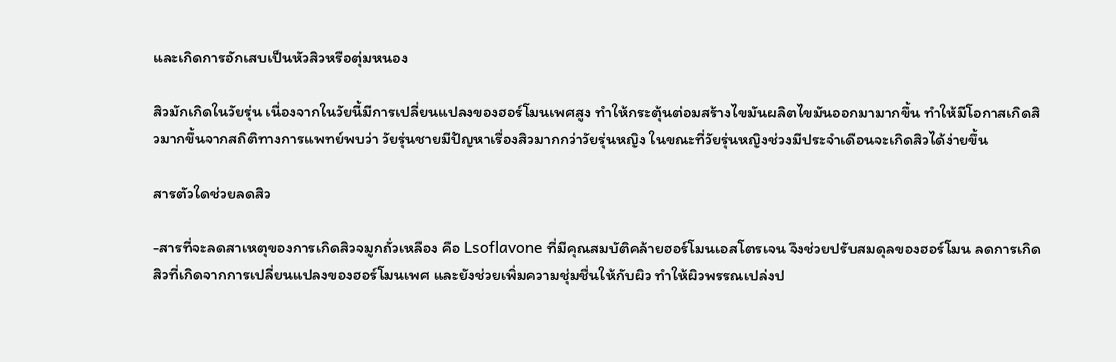และเกิดการอักเสบเป็นหัวสิวหรือตุ่มหนอง

สิวมักเกิดในวัยรุ่น เนื่องจากในวัยนี้มีการเปลี่ยนแปลงของฮอร์โมนเพศสูง ทำให้กระตุ้นต่อมสร้างไขมันผลิตไขมันออกมามากขึ้น ทำให้มีโอกาสเกิดสิวมากขึ้นจากสถิติทางการแพทย์พบว่า วัยรุ่นชายมีปัญหาเรื่องสิวมากกว่าวัยรุ่นหญิง ในขณะที่วัยรุ่นหญิงช่วงมีประจำเดือนจะเกิดสิวได้ง่ายขึ้น

สารตัวใดช่วยลดสิว

-สารที่จะลดสาเหตุของการเกิดสิวจมูกถั่วเหลือง คือ Lsoflavone ที่มีคุณสมบัติคล้ายฮอร์โมนเอสโตรเจน จึงช่วยปรับสมดุลของฮอร์โมน ลดการเกิดสิวที่เกิดจากการเปลี่ยนแปลงของฮอร์โมนเพศ และยังช่วยเพิ่มความชุ่มชื่นให้กับผิว ทำให้ผิวพรรณเปล่งป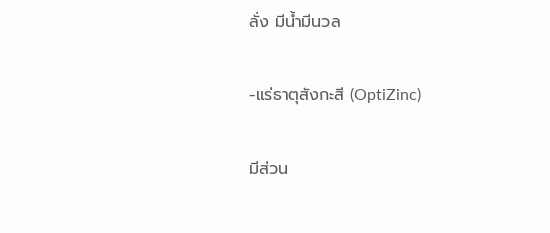ลั่ง มีน้ำมีนวล

-แร่ธาตุสังกะสี (OptiZinc)

มีส่วน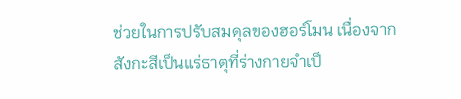ช่วยในการปรับสมดุลของฮอร์โมน เนื่องจากสังกะสีเป็นแร่ธาตุที่ร่างกายจำเป็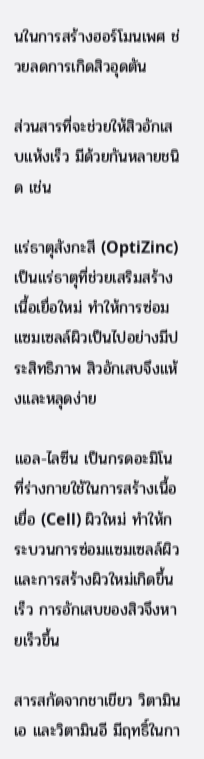นในการสร้างฮอร์โมนเพศ ช่วยลดการเกิดสิวอุดตัน

ส่วนสารที่จะช่วยให้สิวอักเสบแห้งเร็ว มีด้วยกันหลายชนิด เช่น

แร่ธาตุสังกะสี (OptiZinc) เป็นแร่ธาตุที่ช่วยเสริมสร้าง เนื้อเยื่อใหม่ ทำให้การซ่อมแซมเซลล์ผิวเป็นไปอย่างมีประสิทธิภาพ สิวอักเสบจึงแห้งและหลุดง่าย

แอล-ไลซีน เป็นกรดอะมิโนที่ร่างกายใช้ในการสร้างเนื้อเยื่อ (Cell) ผิวใหม่ ทำให้กระบวนการซ่อมแซมเซลล์ผิวและการสร้างผิวใหม่เกิดขึ้นเร็ว การอักเสบของสิวจึงหายเร็วขึ้น

สารสกัดจากชาเขียว วิตามินเอ และวิตามินอี มีฤทธิ์ในกา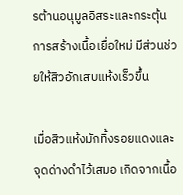รต้านอนุมูลอิสระและกระตุ้นการสร้างเนื้อเยื่อใหม่ มีส่วนช่วยให้สิวอักเสบแห้งเร็วขึ้น

เมื่อสิวแห้งมักทิ้งรอยแดงและจุดด่างดำไว้เสมอ เกิดจากเนื้อ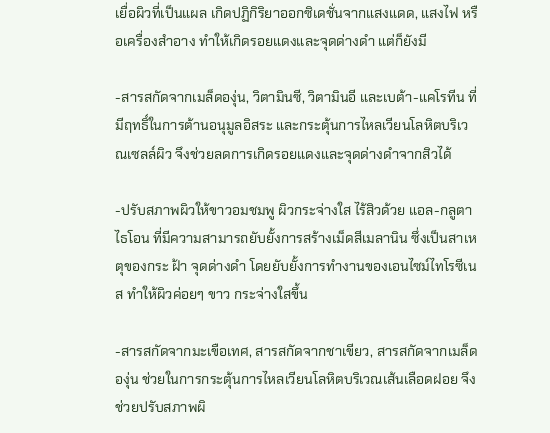เยื่อผิวที่เป็นแผล เกิดปฏิกิริยาออกซิเดชั่นจากแสงแดด, แสงไฟ หรือเครื่องสำอาง ทำให้เกิดรอยแดงและจุดด่างดำ แต่ก็ยังมี

-สารสกัดจากเมล็ดองุ่น, วิตามินซี, วิตามินอี และเบต้า-แคโรทีน ที่มีฤทธิ์ในการต้านอนุมูลอิสระ และกระตุ้นการไหลเวียนโลหิตบริเวณเซลล์ผิว จึงช่วยลดการเกิดรอยแดงและจุดด่างดำจากสิวได้

-ปรับสภาพผิวให้ขาวอมชมพู ผิวกระจ่างใส ไร้สิวด้วย แอล-กลูตาไธโอน ที่มีความสามารถยับยั้งการสร้างเม็ดสีเมลานิน ซึ่งเป็นสาเหตุของกระ ฝ้า จุดด่างดำ โดยยับยั้งการทำงานของเอนไซม์ไทโรซีเนส ทำให้ผิวค่อยๆ ขาว กระจ่างใสขึ้น

-สารสกัดจากมะเขือเทศ, สารสกัดจากชาเขียว, สารสกัดจากเมล็ดองุ่น ช่วยในการกระตุ้นการไหลเวียนโลหิตบริเวณเส้นเลือดฝอย จึงช่วยปรับสภาพผิ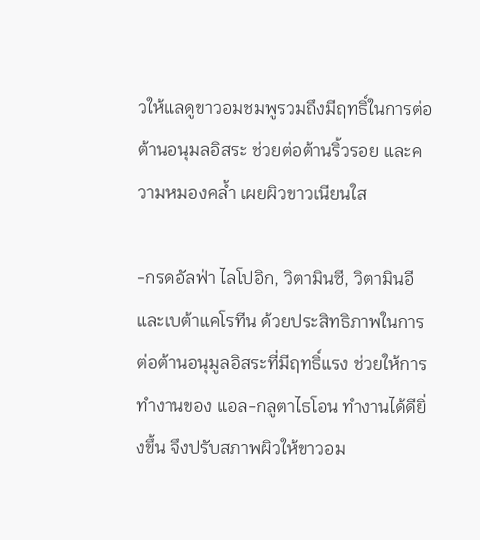วให้แลดูขาวอมชมพูรวมถึงมีฤทธิ์ในการต่อต้านอนุมลอิสระ ช่วยต่อต้านริ้วรอย และความหมองคล้ำ เผยผิวขาวเนียนใส

-กรดอัลฟ่า ไลโปอิก, วิตามินซี, วิตามินอี และเบต้าแคโรทีน ด้วยประสิทธิภาพในการต่อต้านอนุมูลอิสระที่มีฤทธิ์แรง ช่วยให้การทำงานของ แอล-กลูตาไธโอน ทำงานได้ดียิ่งขึ้น จึงปรับสภาพผิวให้ขาวอม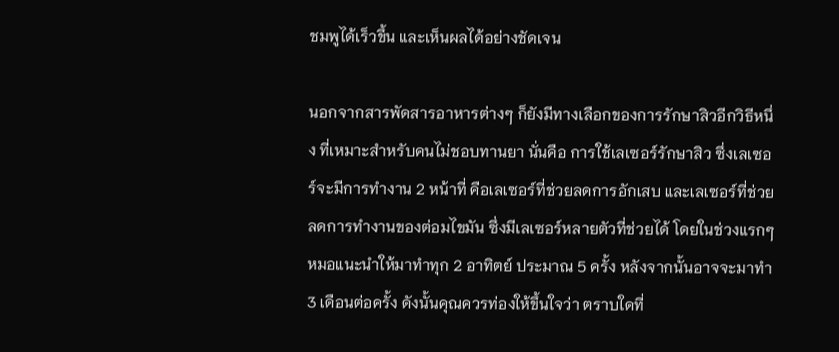ชมพูได้เร็วขึ้น และเห็นผลได้อย่างชัดเจน

นอกจากสารพัดสารอาหารต่างๆ ก็ยังมีทางเลือกของการรักษาสิวอีกวิธีหนึ่ง ที่เหมาะสำหรับคนไม่ชอบทานยา นั่นคือ การใช้เลเซอร์รักษาสิว ซึ่งเลเซอร์จะมีการทำงาน 2 หน้าที่ คือเลเซอร์ที่ช่วยลดการอักเสบ และเลเซอร์ที่ช่วยลดการทำงานของต่อมไขมัน ซึ่งมีเลเซอร์หลายตัวที่ช่วยได้ โดยในช่วงแรกๆ หมอแนะนำให้มาทำทุก 2 อาทิตย์ ประมาณ 5 ครั้ง หลังจากนั้นอาจจะมาทำ 3 เดือนต่อครั้ง ดังนั้นคุณควรท่องให้ขึ้นใจว่า ตราบใดที่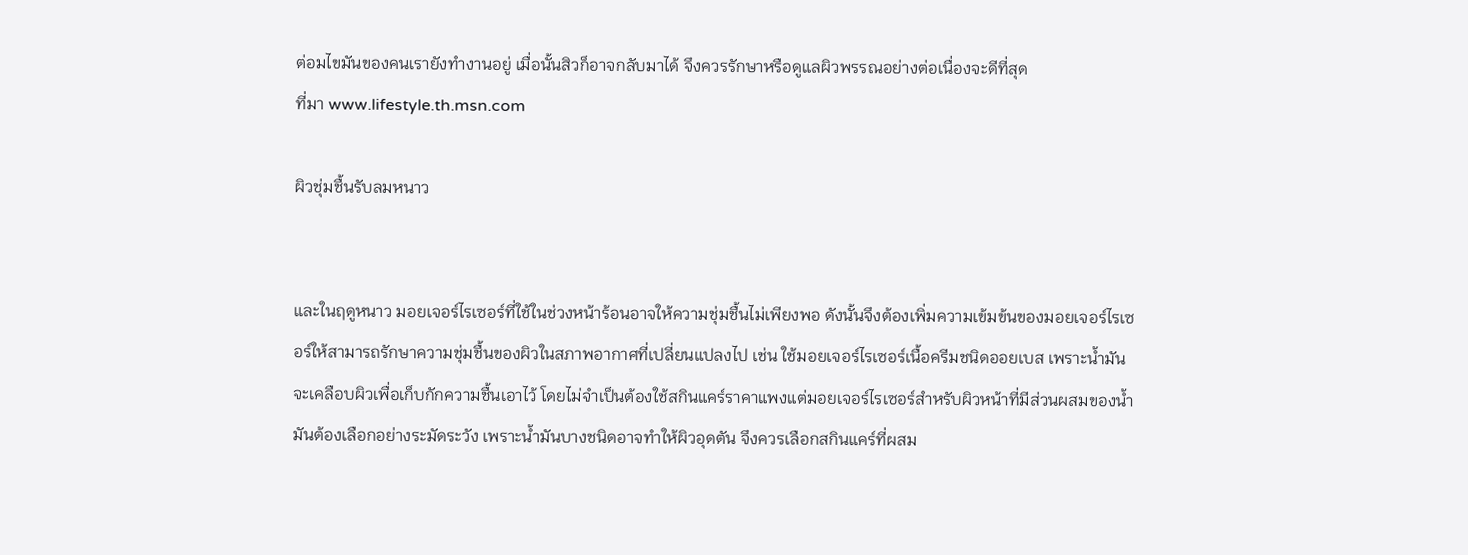ต่อมไขมันของคนเรายังทำงานอยู่ เมื่อนั้นสิวก็อาจกลับมาได้ จึงควรรักษาหรือดูแลผิวพรรณอย่างต่อเนื่องจะดีที่สุด
ที่มา www.lifestyle.th.msn.com

ผิวชุ่มชื้นรับลมหนาว


และในฤดูหนาว มอยเจอร์ไรเซอร์ที่ใช้ในช่วงหน้าร้อนอาจให้ความชุ่มชื้นไม่เพียงพอ ดังนั้นจึงต้องเพิ่มความเข้มข้นของมอยเจอร์ไรเซอร์ให้สามารถรักษาความชุ่มชื้นของผิวในสภาพอากาศที่เปลี่ยนแปลงไป เช่น ใช้มอยเจอร์ไรเซอร์เนื้อครีมชนิดออยเบส เพราะน้ำมันจะเคลือบผิวเพื่อเก็บกักความชื้นเอาไว้ โดยไม่จำเป็นต้องใช้สกินแคร์ราคาแพงแต่มอยเจอร์ไรเซอร์สำหรับผิวหน้าที่มีส่วนผสมของน้ำมันต้องเลือกอย่างระมัดระวัง เพราะน้ำมันบางชนิดอาจทำให้ผิวอุดตัน จึงควรเลือกสกินแคร์ที่ผสม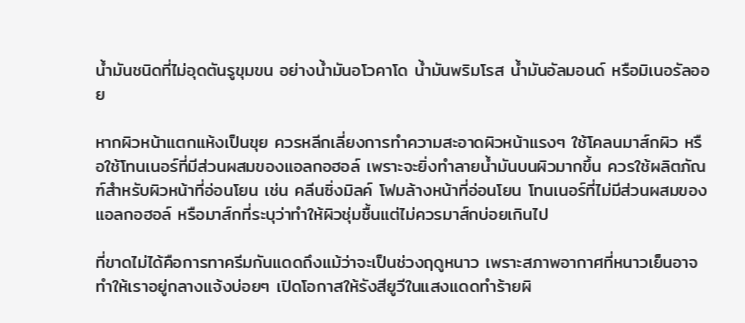น้ำมันชนิดที่ไม่อุดตันรูขุมขน อย่างน้ำมันอโวคาโด น้ำมันพริมโรส น้ำมันอัลมอนด์ หรือมิเนอรัลออย

หากผิวหน้าแตกแห้งเป็นขุย ควรหลีกเลี่ยงการทำความสะอาดผิวหน้าแรงๆ ใช้โคลนมาส์กผิว หรือใช้โทนเนอร์ที่มีส่วนผสมของแอลกอฮอล์ เพราะจะยิ่งทำลายน้ำมันบนผิวมากขึ้น ควรใช้ผลิตภัณฑ์สำหรับผิวหน้าที่อ่อนโยน เช่น คลีนซิ่งมิลค์ โฟมล้างหน้าที่อ่อนโยน โทนเนอร์ที่ไม่มีส่วนผสมของแอลกอฮอล์ หรือมาส์กที่ระบุว่าทำให้ผิวชุ่มชื้นแต่ไม่ควรมาส์กบ่อยเกินไป

ที่ขาดไม่ได้คือการทาครีมกันแดดถึงแม้ว่าจะเป็นช่วงฤดูหนาว เพราะสภาพอากาศที่หนาวเย็นอาจทำให้เราอยู่กลางแจ้งบ่อยๆ เปิดโอกาสให้รังสียูวีในแสงแดดทำร้ายผิ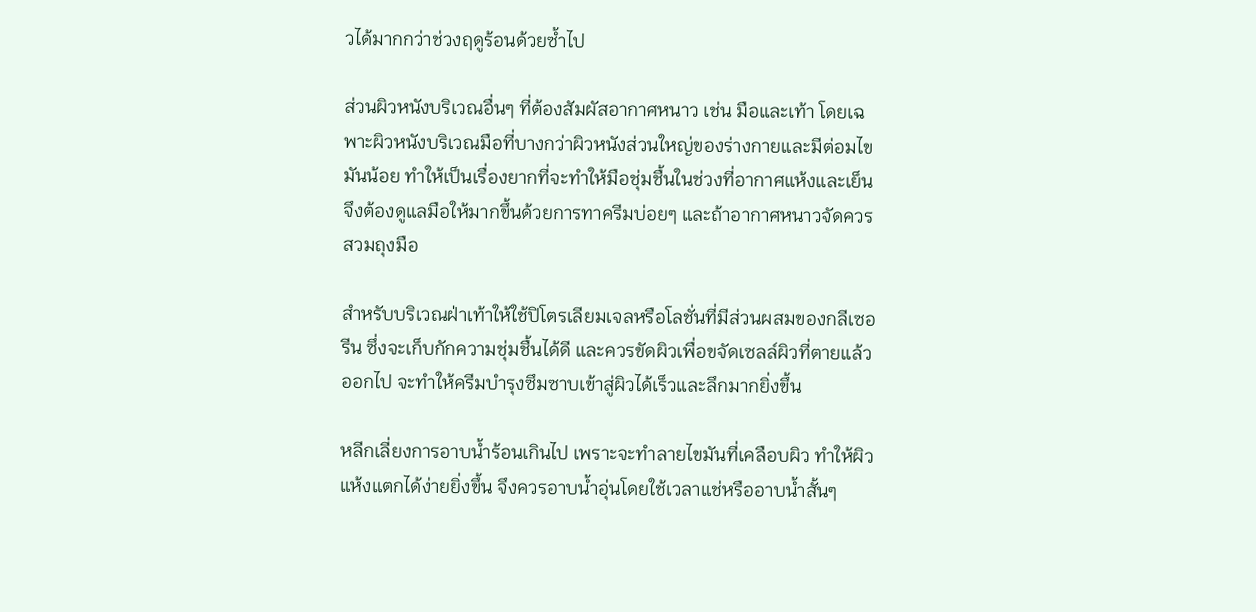วได้มากกว่าช่วงฤดูร้อนด้วยซ้ำไป

ส่วนผิวหนังบริเวณอื่นๆ ที่ต้องสัมผัสอากาศหนาว เช่น มือและเท้า โดยเฉพาะผิวหนังบริเวณมือที่บางกว่าผิวหนังส่วนใหญ่ของร่างกายและมีต่อมไขมันน้อย ทำให้เป็นเรื่องยากที่จะทำให้มือชุ่มชื้นในช่วงที่อากาศแห้งและเย็น จึงต้องดูแลมือให้มากขึ้นด้วยการทาครีมบ่อยๆ และถ้าอากาศหนาวจัดควรสวมถุงมือ

สำหรับบริเวณฝ่าเท้าให้ใช้ปิโตรเลียมเจลหรือโลชั่นที่มีส่วนผสมของกลีเซอรีน ซึ่งจะเก็บกักความชุ่มชื้นได้ดี และควรขัดผิวเพื่อขจัดเซลล์ผิวที่ตายแล้วออกไป จะทำให้ครีมบำรุงซึมซาบเข้าสู่ผิวได้เร็วและลึกมากยิ่งขึ้น

หลีกเลี่ยงการอาบน้ำร้อนเกินไป เพราะจะทำลายไขมันที่เคลือบผิว ทำให้ผิวแห้งแตกได้ง่ายยิ่งขึ้น จึงควรอาบน้ำอุ่นโดยใช้เวลาแช่หรืออาบน้ำสั้นๆ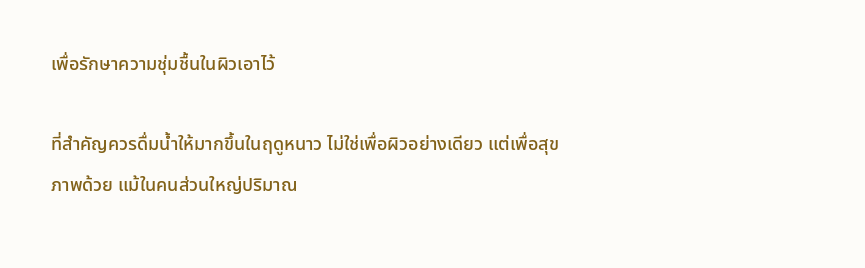เพื่อรักษาความชุ่มชื้นในผิวเอาไว้

ที่สำคัญควรดื่มน้ำให้มากขึ้นในฤดูหนาว ไม่ใช่เพื่อผิวอย่างเดียว แต่เพื่อสุขภาพด้วย แม้ในคนส่วนใหญ่ปริมาณ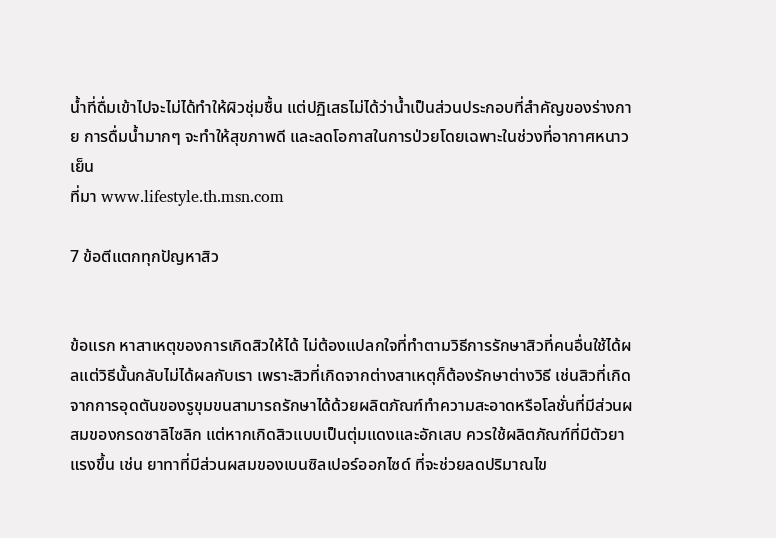น้ำที่ดื่มเข้าไปจะไม่ได้ทำให้ผิวชุ่มชื้น แต่ปฏิเสธไม่ได้ว่าน้ำเป็นส่วนประกอบที่สำคัญของร่างกาย การดื่มน้ำมากๆ จะทำให้สุขภาพดี และลดโอกาสในการป่วยโดยเฉพาะในช่วงที่อากาศหนาวเย็น
ที่มา www.lifestyle.th.msn.com

7 ข้อตีแตกทุกปัญหาสิว


ข้อแรก หาสาเหตุของการเกิดสิวให้ได้ ไม่ต้องแปลกใจที่ทำตามวิธีการรักษาสิวที่คนอื่นใช้ได้ผลแต่วิธีนั้นกลับไม่ได้ผลกับเรา เพราะสิวที่เกิดจากต่างสาเหตุก็ต้องรักษาต่างวิธี เช่นสิวที่เกิดจากการอุดตันของรูขุมขนสามารถรักษาได้ด้วยผลิตภัณฑ์ทำความสะอาดหรือโลชั่นที่มีส่วนผสมของกรดซาลิไซลิก แต่หากเกิดสิวแบบเป็นตุ่มแดงและอักเสบ ควรใช้ผลิตภัณฑ์ที่มีตัวยาแรงขึ้น เช่น ยาทาที่มีส่วนผสมของเบนซิลเปอร์ออกไซด์ ที่จะช่วยลดปริมาณไข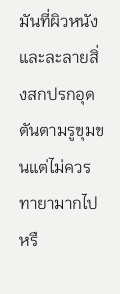มันที่ผิวหนัง และละลายสิ่งสกปรกอุดตันตามรูขุมขนแต่ไม่ควรทายามากไปหรื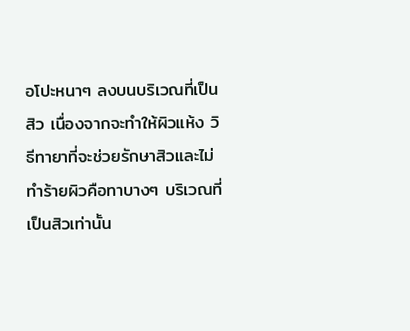อโปะหนาๆ ลงบนบริเวณที่เป็นสิว เนื่องจากจะทำให้ผิวแห้ง วิธีทายาที่จะช่วยรักษาสิวและไม่ทำร้ายผิวคือทาบางๆ บริเวณที่เป็นสิวเท่านั้น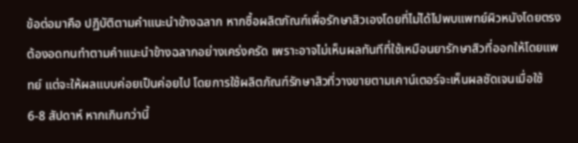ข้อต่อมาคือ ปฏิบัติตามคำแนะนำข้างฉลาก หากซื้อผลิตภัณฑ์เพื่อรักษาสิวเองโดยที่ไม่ได้ไปพบแพทย์ผิวหนังโดยตรง ต้องอดทนทำตามคำแนะนำข้างฉลากอย่างเคร่งครัด เพราะอาจไม่เห็นผลทันทีที่ใช้เหมือนยารักษาสิวที่ออกให้โดยแพทย์ แต่จะให้ผลแบบค่อยเป็นค่อยไป โดยการใช้ผลิตภัณฑ์รักษาสิวที่วางขายตามเคาน์เตอร์จะเห็นผลชัดเจนเมื่อใช้ 6-8 สัปดาห์ หากเกินกว่านี้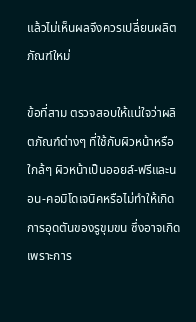แล้วไม่เห็นผลจึงควรเปลี่ยนผลิตภัณฑ์ใหม่

ข้อที่สาม ตรวจสอบให้แน่ใจว่าผลิตภัณฑ์ต่างๆ ที่ใช้กับผิวหน้าหรือใกล้ๆ ผิวหน้าเป็นออยล์-ฟรีและนอน-คอมิโดเจนิคหรือไม่ทำให้เกิดการอุดตันของรูขุมขน ซึ่งอาจเกิดเพราะการ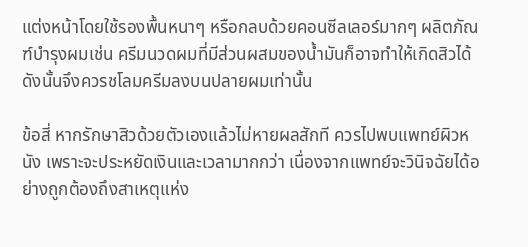แต่งหน้าโดยใช้รองพื้นหนาๆ หรือกลบด้วยคอนซีลเลอร์มากๆ ผลิตภัณฑ์บำรุงผมเช่น ครีมนวดผมที่มีส่วนผสมของน้ำมันก็อาจทำให้เกิดสิวได้ ดังนั้นจึงควรชโลมครีมลงบนปลายผมเท่านั้น

ข้อสี่ หากรักษาสิวด้วยตัวเองแล้วไม่หายผลสักที ควรไปพบแพทย์ผิวหนัง เพราะจะประหยัดเงินและเวลามากกว่า เนื่องจากแพทย์จะวินิจฉัยได้อย่างถูกต้องถึงสาเหตุแห่ง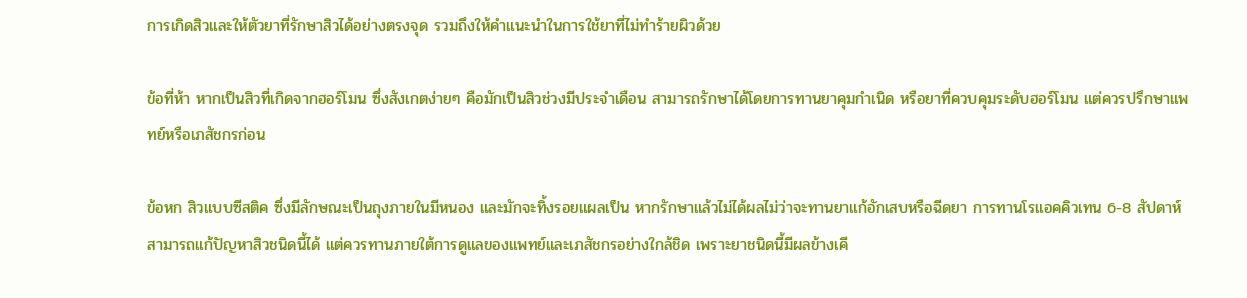การเกิดสิวและให้ตัวยาที่รักษาสิวได้อย่างตรงจุด รวมถึงให้คำแนะนำในการใช้ยาที่ไม่ทำร้ายผิวด้วย

ข้อที่ห้า หากเป็นสิวที่เกิดจากฮอร์โมน ซึ่งสังเกตง่ายๆ คือมักเป็นสิวช่วงมีประจำเดือน สามารถรักษาได้โดยการทานยาคุมกำเนิด หรือยาที่ควบคุมระดับฮอร์โมน แต่ควรปรึกษาแพทย์หรือเภสัชกรก่อน

ข้อหก สิวแบบซีสติค ซึ่งมีลักษณะเป็นถุงภายในมีหนอง และมักจะทิ้งรอยแผลเป็น หากรักษาแล้วไม่ได้ผลไม่ว่าจะทานยาแก้อักเสบหรือฉีดยา การทานโรแอคคิวเทน 6-8 สัปดาห์สามารถแก้ปัญหาสิวชนิดนี้ได้ แต่ควรทานภายใต้การดูแลของแพทย์และเภสัชกรอย่างใกล้ชิด เพราะยาชนิดนี้มีผลข้างเคี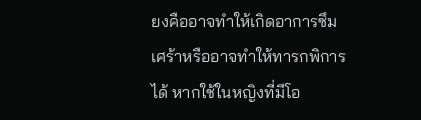ยงคืออาจทำให้เกิดอาการซึมเศร้าหรืออาจทำให้ทารกพิการได้ หากใช้ในหญิงที่มีโอ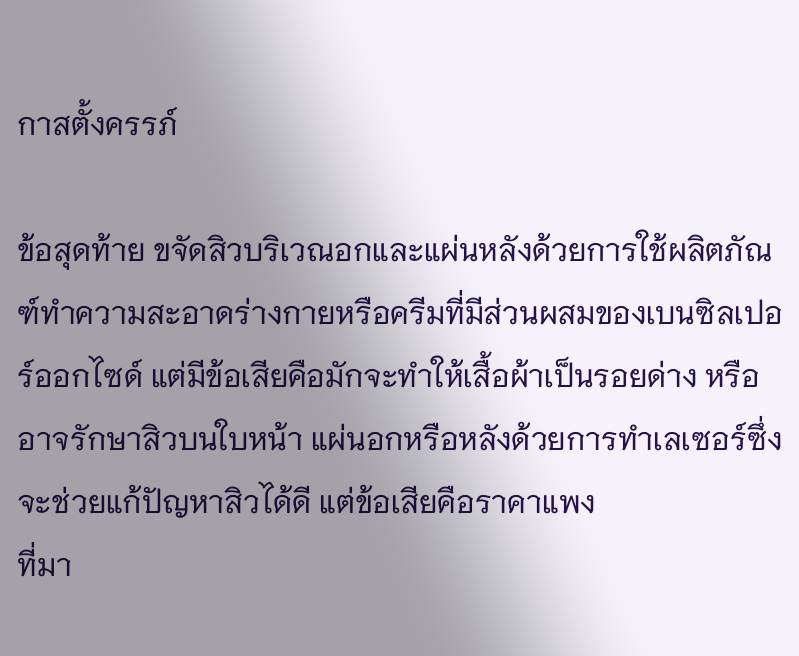กาสตั้งครรภ์

ข้อสุดท้าย ขจัดสิวบริเวณอกและแผ่นหลังด้วยการใช้ผลิตภัณฑ์ทำความสะอาดร่างกายหรือครีมที่มีส่วนผสมของเบนซิลเปอร์ออกไซด์ แต่มีข้อเสียคือมักจะทำให้เสื้อผ้าเป็นรอยด่าง หรืออาจรักษาสิวบนใบหน้า แผ่นอกหรือหลังด้วยการทำเลเซอร์ซึ่งจะช่วยแก้ปัญหาสิวได้ดี แต่ข้อเสียคือราคาแพง
ที่มา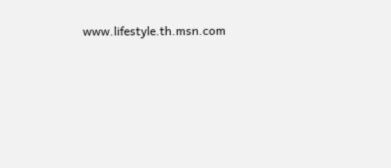www.lifestyle.th.msn.com